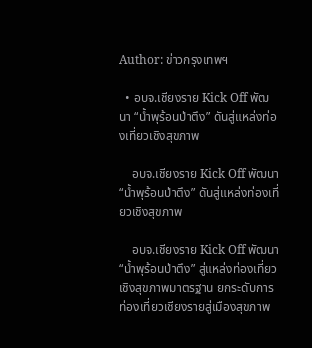Author: ข่าวกรุงเทพฯ

  • อบจ.เชียงราย Kick Off พัฒนา “น้ำพุร้อนป่าตึง” ดันสู่แหล่งท่องเที่ยวเชิงสุขภาพ

    อบจ.เชียงราย Kick Off พัฒนา “น้ำพุร้อนป่าตึง” ดันสู่แหล่งท่องเที่ยวเชิงสุขภาพ

    อบจ.เชียงราย Kick Off พัฒนา “น้ำพุร้อนป่าตึง” สู่แหล่งท่องเที่ยวเชิงสุขภาพมาตรฐาน ยกระดับการท่องเที่ยวเชียงรายสู่เมืองสุขภาพ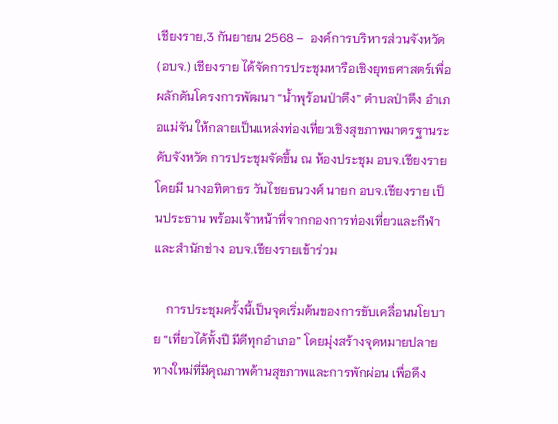เชียงราย,3 กันยายน 2568 –  องค์การบริหารส่วนจังหวัด (อบจ.) เชียงราย ได้จัดการประชุมหารือเชิงยุทธศาสตร์เพื่อผลักดันโครงการพัฒนา “น้ำพุร้อนป่าตึง” ตำบลป่าตึง อำเภอแม่จัน ให้กลายเป็นแหล่งท่องเที่ยวเชิงสุขภาพมาตรฐานระดับจังหวัด การประชุมจัดขึ้น ณ ห้องประชุม อบจ.เชียงราย โดยมี นางอทิตาธร วันไชยธนวงศ์ นายก อบจ.เชียงราย เป็นประธาน พร้อมเจ้าหน้าที่จากกองการท่องเที่ยวและกีฬา และสำนักช่าง อบจ.เชียงรายเข้าร่วม

    การประชุมครั้งนี้เป็นจุดเริ่มต้นของการขับเคลื่อนนโยบาย “เที่ยวได้ทั้งปี มีดีทุกอำเภอ” โดยมุ่งสร้างจุดหมายปลายทางใหม่ที่มีคุณภาพด้านสุขภาพและการพักผ่อน เพื่อดึง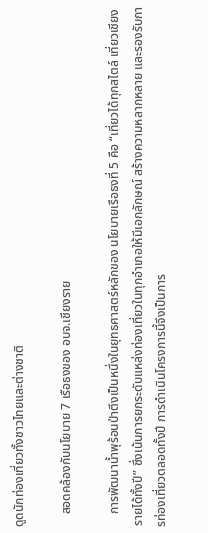ดูดนักท่องเที่ยวทั้งชาวไทยและต่างชาติ

    สอดคล้องกับนโยบาย 7 เรือธงของ อบจ.เชียงราย

    การพัฒนาน้ำพุร้อนป่าตึงเป็นหนึ่งในยุทธศาสตร์หลักของ นโยบายเรือธงที่ 5 คือ “เที่ยวได้ทุกสไตล์ เที่ยวเชียงรายได้ทั้งปี” ซึ่งเน้นการยกระดับแหล่งท่องเที่ยวในทุกอำเภอให้มีเอกลักษณ์ สร้างความหลากหลาย และรองรับการท่องเที่ยวตลอดทั้งปี การดำเนินโครงการนี้จึงเป็นการ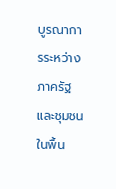บูรณาการระหว่างภาครัฐและชุมชนในพื้น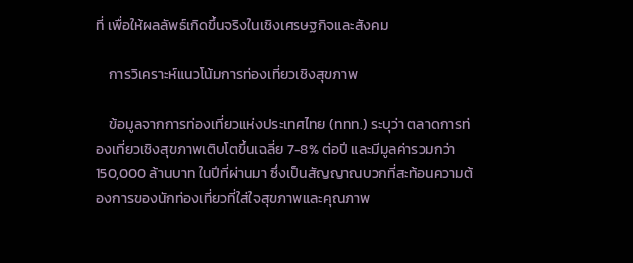ที่ เพื่อให้ผลลัพธ์เกิดขึ้นจริงในเชิงเศรษฐกิจและสังคม

    การวิเคราะห์แนวโน้มการท่องเที่ยวเชิงสุขภาพ

    ข้อมูลจากการท่องเที่ยวแห่งประเทศไทย (ททท.) ระบุว่า ตลาดการท่องเที่ยวเชิงสุขภาพเติบโตขึ้นเฉลี่ย 7-8% ต่อปี และมีมูลค่ารวมกว่า 150,000 ล้านบาท ในปีที่ผ่านมา ซึ่งเป็นสัญญาณบวกที่สะท้อนความต้องการของนักท่องเที่ยวที่ใส่ใจสุขภาพและคุณภาพ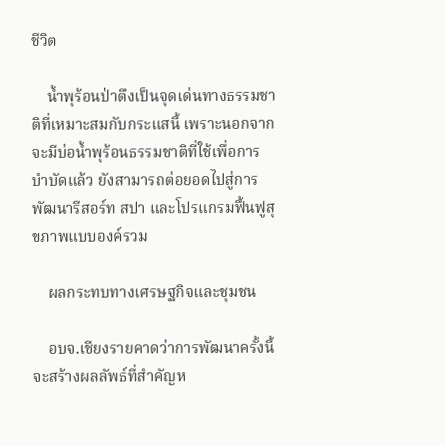ชีวิต

    น้ำพุร้อนป่าตึงเป็นจุดเด่นทางธรรมชาติที่เหมาะสมกับกระแสนี้ เพราะนอกจากจะมีบ่อน้ำพุร้อนธรรมชาติที่ใช้เพื่อการบำบัดแล้ว ยังสามารถต่อยอดไปสู่การพัฒนารีสอร์ท สปา และโปรแกรมฟื้นฟูสุขภาพแบบองค์รวม

    ผลกระทบทางเศรษฐกิจและชุมชน

    อบจ.เชียงรายคาดว่าการพัฒนาครั้งนี้จะสร้างผลลัพธ์ที่สำคัญห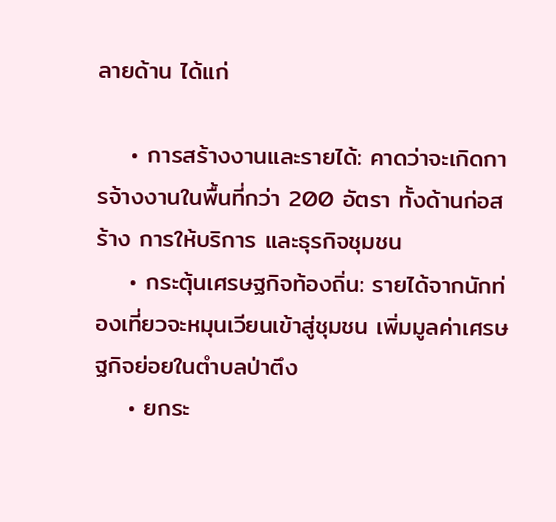ลายด้าน ได้แก่

    • การสร้างงานและรายได้: คาดว่าจะเกิดการจ้างงานในพื้นที่กว่า 200 อัตรา ทั้งด้านก่อสร้าง การให้บริการ และธุรกิจชุมชน
    • กระตุ้นเศรษฐกิจท้องถิ่น: รายได้จากนักท่องเที่ยวจะหมุนเวียนเข้าสู่ชุมชน เพิ่มมูลค่าเศรษฐกิจย่อยในตำบลป่าตึง
    • ยกระ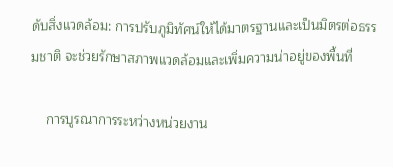ดับสิ่งแวดล้อม: การปรับภูมิทัศน์ให้ได้มาตรฐานและเป็นมิตรต่อธรรมชาติ จะช่วยรักษาสภาพแวดล้อมและเพิ่มความน่าอยู่ของพื้นที่

    การบูรณาการระหว่างหน่วยงาน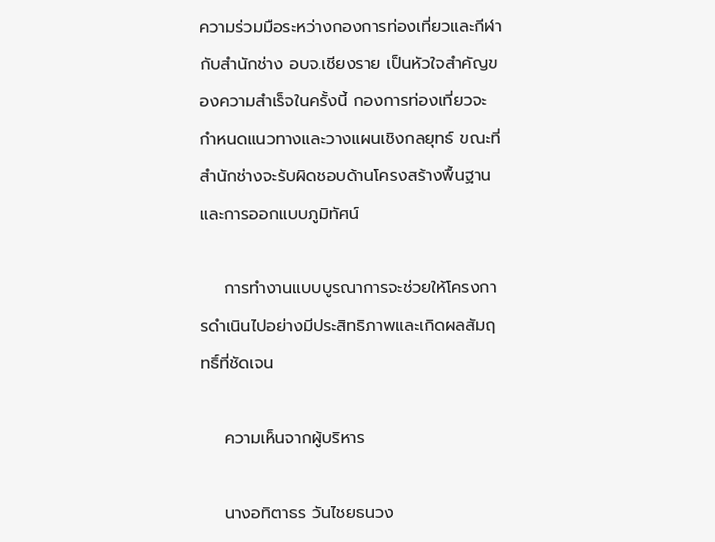ความร่วมมือระหว่างกองการท่องเที่ยวและกีฬา กับสำนักช่าง อบจ.เชียงราย เป็นหัวใจสำคัญของความสำเร็จในครั้งนี้ กองการท่องเที่ยวจะกำหนดแนวทางและวางแผนเชิงกลยุทธ์ ขณะที่สำนักช่างจะรับผิดชอบด้านโครงสร้างพื้นฐานและการออกแบบภูมิทัศน์

    การทำงานแบบบูรณาการจะช่วยให้โครงการดำเนินไปอย่างมีประสิทธิภาพและเกิดผลสัมฤทธิ์ที่ชัดเจน

    ความเห็นจากผู้บริหาร

    นางอทิตาธร วันไชยธนวง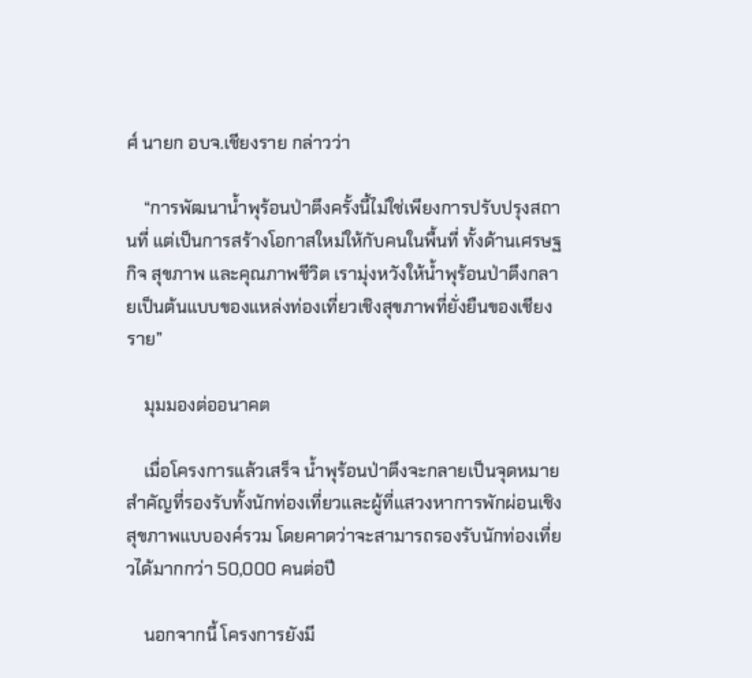ศ์ นายก อบจ.เชียงราย กล่าวว่า

    “การพัฒนาน้ำพุร้อนป่าตึงครั้งนี้ไม่ใช่เพียงการปรับปรุงสถานที่ แต่เป็นการสร้างโอกาสใหม่ให้กับคนในพื้นที่ ทั้งด้านเศรษฐกิจ สุขภาพ และคุณภาพชีวิต เรามุ่งหวังให้น้ำพุร้อนป่าตึงกลายเป็นต้นแบบของแหล่งท่องเที่ยวเชิงสุขภาพที่ยั่งยืนของเชียงราย”

    มุมมองต่ออนาคต

    เมื่อโครงการแล้วเสร็จ น้ำพุร้อนป่าตึงจะกลายเป็นจุดหมายสำคัญที่รองรับทั้งนักท่องเที่ยวและผู้ที่แสวงหาการพักผ่อนเชิงสุขภาพแบบองค์รวม โดยคาดว่าจะสามารถรองรับนักท่องเที่ยวได้มากกว่า 50,000 คนต่อปี

    นอกจากนี้ โครงการยังมี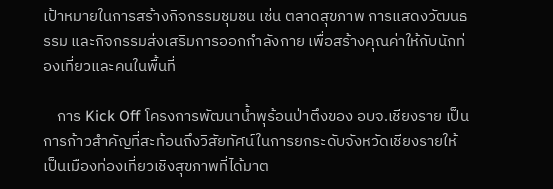เป้าหมายในการสร้างกิจกรรมชุมชน เช่น ตลาดสุขภาพ การแสดงวัฒนธรรม และกิจกรรมส่งเสริมการออกกำลังกาย เพื่อสร้างคุณค่าให้กับนักท่องเที่ยวและคนในพื้นที่

    การ Kick Off โครงการพัฒนาน้ำพุร้อนป่าตึงของ อบจ.เชียงราย เป็นการก้าวสำคัญที่สะท้อนถึงวิสัยทัศน์ในการยกระดับจังหวัดเชียงรายให้เป็นเมืองท่องเที่ยวเชิงสุขภาพที่ได้มาต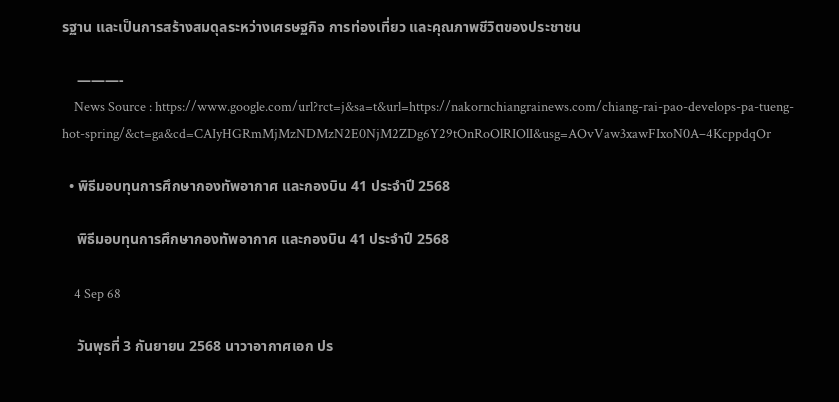รฐาน และเป็นการสร้างสมดุลระหว่างเศรษฐกิจ การท่องเที่ยว และคุณภาพชีวิตของประชาชน

    ———-
    News Source : https://www.google.com/url?rct=j&sa=t&url=https://nakornchiangrainews.com/chiang-rai-pao-develops-pa-tueng-hot-spring/&ct=ga&cd=CAIyHGRmMjMzNDMzN2E0NjM2ZDg6Y29tOnRoOlRIOlI&usg=AOvVaw3xawFIxoN0A–4KcppdqOr

  • พิธีมอบทุนการศึกษากองทัพอากาศ และกองบิน 41 ประจำปี 2568

    พิธีมอบทุนการศึกษากองทัพอากาศ และกองบิน 41 ประจำปี 2568

    4 Sep 68

    วันพุธที่ 3 กันยายน 2568 นาวาอากาศเอก ปร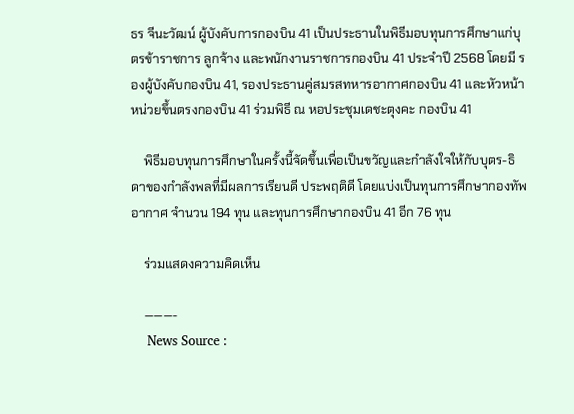ธร จีนะวัฒน์ ผู้บังคับการกองบิน 41 เป็นประธานในพิธีมอบทุนการศึกษาแก่บุตรข้าราชการ ลูกจ้าง และพนักงานราชการกองบิน 41 ประจำปี 2568 โดยมี รองผู้บังคับกองบิน 41, รองประธานคู่สมรสทหารอากาศกองบิน 41 และหัวหน้าหน่วยขึ้นตรงกองบิน 41 ร่วมพิธี ณ หอประชุมเดชะตุงคะ กองบิน 41

    พิธีมอบทุนการศึกษาในครั้งนี้จัดขึ้นเพื่อเป็นขวัญและกำลังใจให้กับบุตร-ธิดาของกำลังพลที่มีผลการเรียนดี ประพฤติดี โดยแบ่งเป็นทุนการศึกษากองทัพอากาศ จำนวน 194 ทุน และทุนการศึกษากองบิน 41 อีก 76 ทุน

    ร่วมแสดงความคิดเห็น

    ———-
    News Source :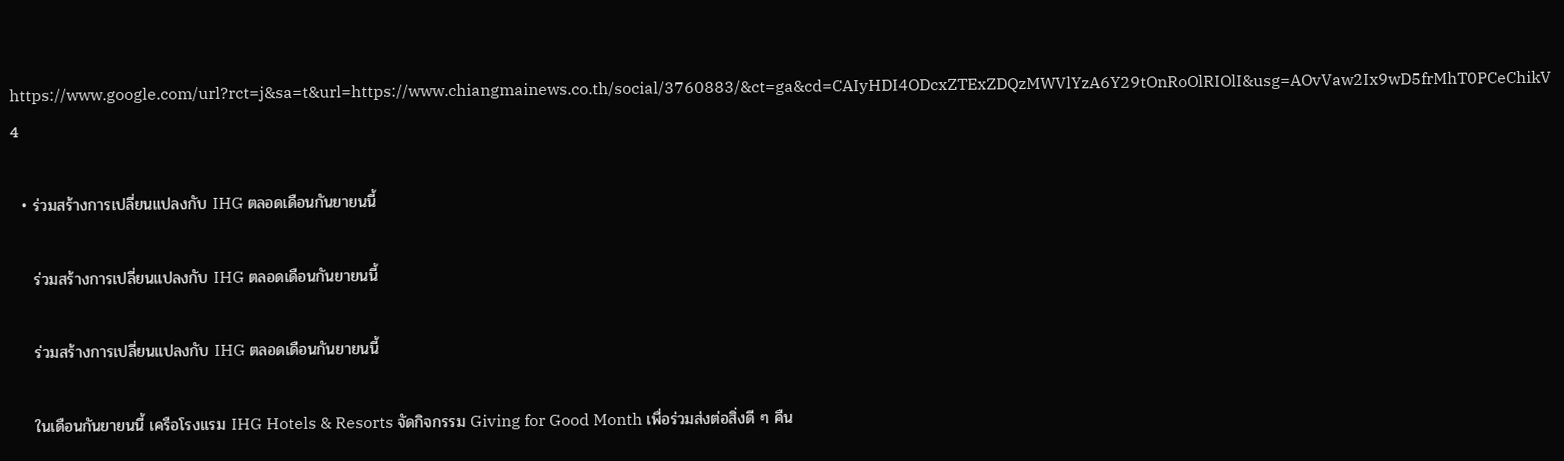https://www.google.com/url?rct=j&sa=t&url=https://www.chiangmainews.co.th/social/3760883/&ct=ga&cd=CAIyHDI4ODcxZTExZDQzMWVlYzA6Y29tOnRoOlRIOlI&usg=AOvVaw2Ix9wD5frMhT0PCeChikV4

  • ร่วมสร้างการเปลี่ยนแปลงกับ IHG ตลอดเดือนกันยายนนี้

    ร่วมสร้างการเปลี่ยนแปลงกับ IHG ตลอดเดือนกันยายนนี้

    ร่วมสร้างการเปลี่ยนแปลงกับ IHG ตลอดเดือนกันยายนนี้

    ในเดือนกันยายนนี้ เครือโรงแรม IHG Hotels & Resorts จัดกิจกรรม Giving for Good Month เพื่อร่วมส่งต่อสิ่งดี ๆ คืน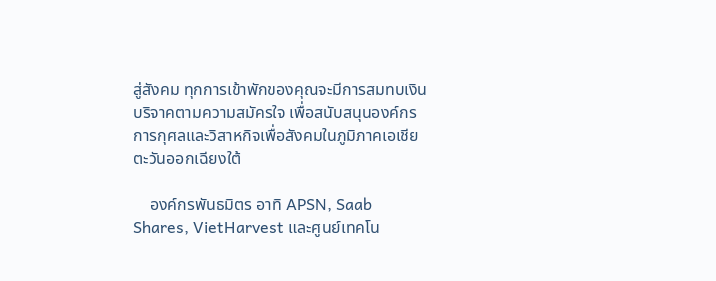สู่สังคม ทุกการเข้าพักของคุณจะมีการสมทบเงินบริจาคตามความสมัครใจ เพื่อสนับสนุนองค์กรการกุศลและวิสาหกิจเพื่อสังคมในภูมิภาคเอเชียตะวันออกเฉียงใต้

    องค์กรพันธมิตร อาทิ APSN, Saab Shares, VietHarvest และศูนย์เทคโน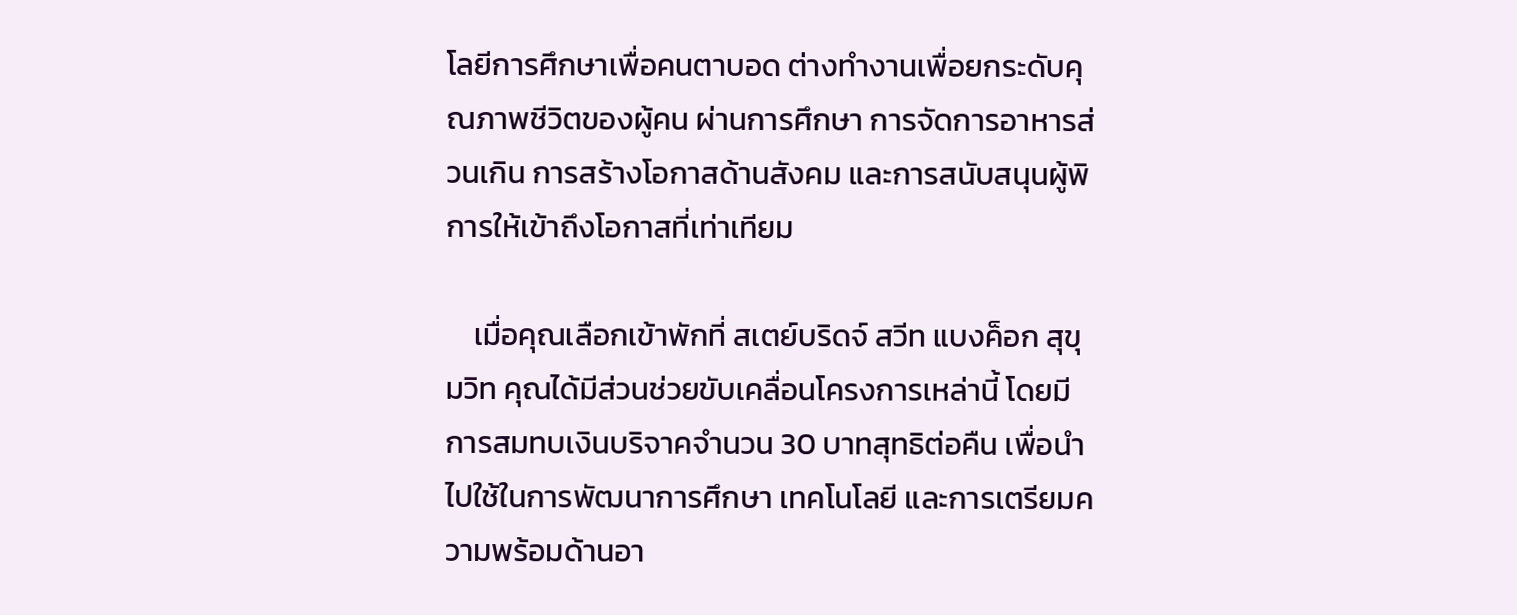โลยีการศึกษาเพื่อคนตาบอด ต่างทำงานเพื่อยกระดับคุณภาพชีวิตของผู้คน ผ่านการศึกษา การจัดการอาหารส่วนเกิน การสร้างโอกาสด้านสังคม และการสนับสนุนผู้พิการให้เข้าถึงโอกาสที่เท่าเทียม

    เมื่อคุณเลือกเข้าพักที่ สเตย์บริดจ์ สวีท แบงค็อก สุขุมวิท คุณได้มีส่วนช่วยขับเคลื่อนโครงการเหล่านี้ โดยมีการสมทบเงินบริจาคจำนวน 30 บาทสุทธิต่อคืน เพื่อนำไปใช้ในการพัฒนาการศึกษา เทคโนโลยี และการเตรียมความพร้อมด้านอา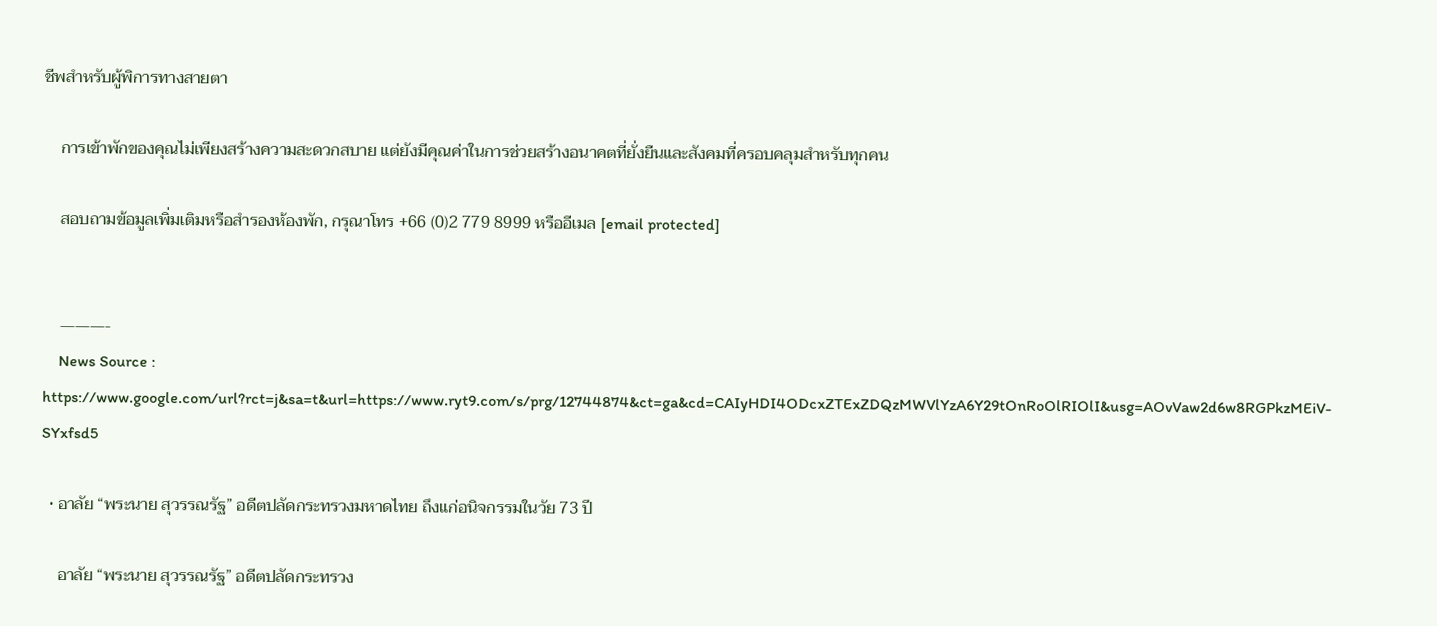ชีพสำหรับผู้พิการทางสายตา

    การเข้าพักของคุณไม่เพียงสร้างความสะดวกสบาย แต่ยังมีคุณค่าในการช่วยสร้างอนาคตที่ยั่งยืนและสังคมที่ครอบคลุมสำหรับทุกคน

    สอบถามข้อมูลเพิ่มเติมหรือสำรองห้องพัก, กรุณาโทร +66 (0)2 779 8999 หรืออีเมล [email protected]


    ———-
    News Source : https://www.google.com/url?rct=j&sa=t&url=https://www.ryt9.com/s/prg/12744874&ct=ga&cd=CAIyHDI4ODcxZTExZDQzMWVlYzA6Y29tOnRoOlRIOlI&usg=AOvVaw2d6w8RGPkzMEiV-SYxfsd5

  • อาลัย “พระนาย สุวรรณรัฐ” อดีตปลัดกระทรวงมหาดไทย ถึงแก่อนิจกรรมในวัย 73 ปี

    อาลัย “พระนาย สุวรรณรัฐ” อดีตปลัดกระทรวง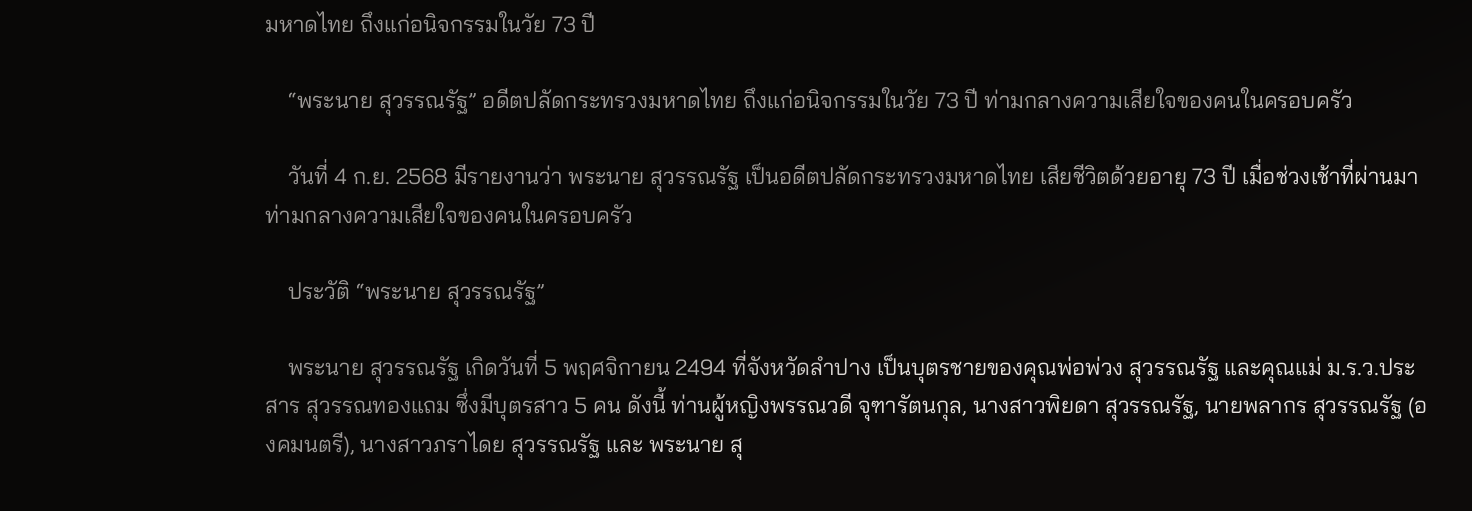มหาดไทย ถึงแก่อนิจกรรมในวัย 73 ปี

    “พระนาย สุวรรณรัฐ” อดีตปลัดกระทรวงมหาดไทย ถึงแก่อนิจกรรมในวัย 73 ปี ท่ามกลางความเสียใจของคนในครอบครัว

    วันที่ 4 ก.ย. 2568 มีรายงานว่า พระนาย สุวรรณรัฐ เป็นอดีตปลัดกระทรวงมหาดไทย เสียชีวิตด้วยอายุ 73 ปี เมื่อช่วงเช้าที่ผ่านมา ท่ามกลางความเสียใจของคนในครอบครัว

    ประวัติ “พระนาย สุวรรณรัฐ”

    พระนาย สุวรรณรัฐ เกิดวันที่ 5 พฤศจิกายน 2494 ที่จังหวัดลำปาง เป็นบุตรชายของคุณพ่อพ่วง สุวรรณรัฐ และคุณแม่ ม.ร.ว.ประสาร สุวรรณทองแถม ซึ่งมีบุตรสาว 5 คน ดังนี้ ท่านผู้หญิงพรรณวดี จุฑารัตนกุล, นางสาวพิยดา สุวรรณรัฐ, นายพลากร สุวรรณรัฐ (องคมนตรี), นางสาวภราไดย สุวรรณรัฐ และ พระนาย สุ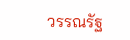วรรณรัฐ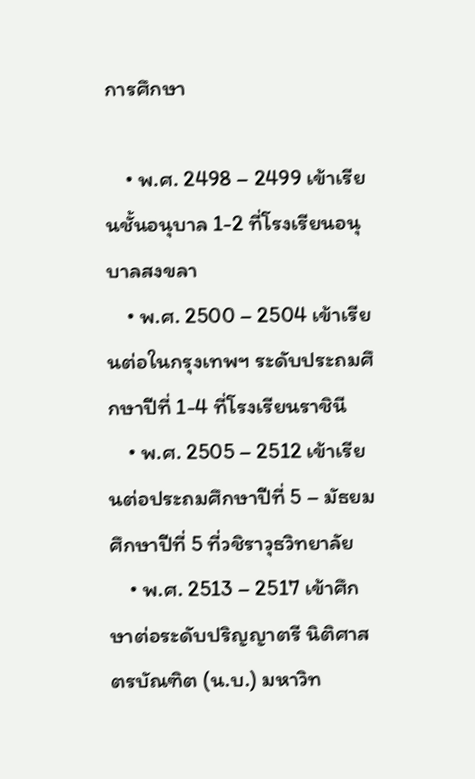การศึกษา

    • พ.ศ. 2498 – 2499 เข้าเรียนชั้นอนุบาล 1-2 ที่โรงเรียนอนุบาลสงขลา
    • พ.ศ. 2500 – 2504 เข้าเรียนต่อในกรุงเทพฯ ระดับประถมศึกษาปีที่ 1-4 ที่โรงเรียนราชินี
    • พ.ศ. 2505 – 2512 เข้าเรียนต่อประถมศึกษาปีที่ 5 – มัธยมศึกษาปีที่ 5 ที่วชิราวุธวิทยาลัย
    • พ.ศ. 2513 – 2517 เข้าศึกษาต่อระดับปริญญาตรี นิติศาสตรบัณฑิต (น.บ.) มหาวิท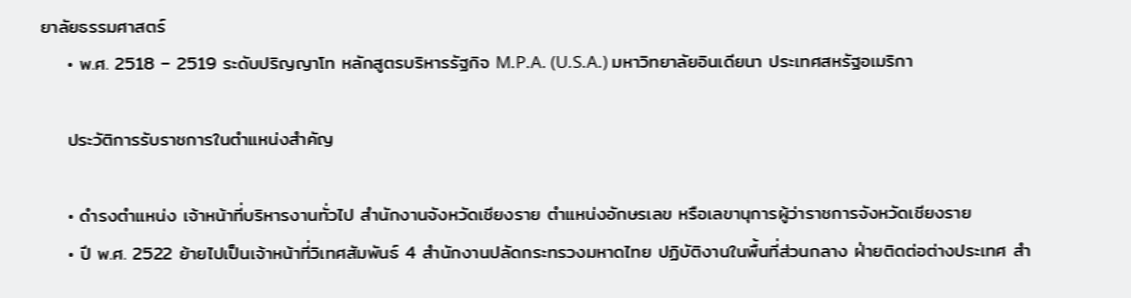ยาลัยธรรมศาสตร์
    • พ.ศ. 2518 – 2519 ระดับปริญญาโท หลักสูตรบริหารรัฐกิจ M.P.A. (U.S.A.) มหาวิทยาลัยอินเดียนา ประเทศสหรัฐอเมริกา

    ประวัติการรับราชการในตำแหน่งสำคัญ

    • ดำรงตำแหน่ง เจ้าหน้าที่บริหารงานทั่วไป สำนักงานจังหวัดเชียงราย ตำแหน่งอักษรเลข หรือเลขานุการผู้ว่าราชการจังหวัดเชียงราย
    • ปี พ.ศ. 2522 ย้ายไปเป็นเจ้าหน้าที่วิเทศสัมพันธ์ 4 สำนักงานปลัดกระทรวงมหาดไทย ปฏิบัติงานในพื้นที่ส่วนกลาง ฝ่ายติดต่อต่างประเทศ สำ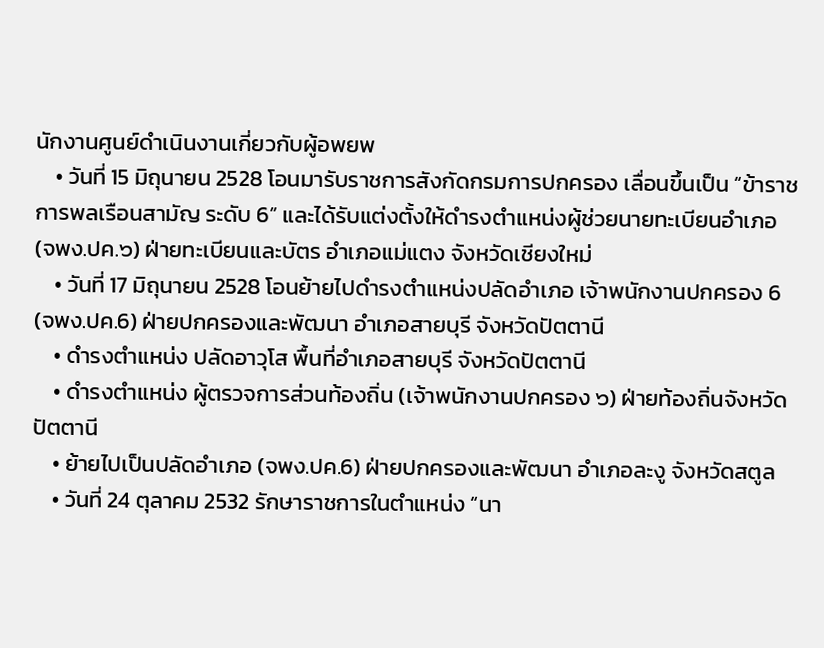นักงานศูนย์ดำเนินงานเกี่ยวกับผู้อพยพ
    • วันที่ 15 มิถุนายน 2528 โอนมารับราชการสังกัดกรมการปกครอง เลื่อนขึ้นเป็น “ข้าราชการพลเรือนสามัญ ระดับ 6” และได้รับแต่งตั้งให้ดำรงตำแหน่งผู้ช่วยนายทะเบียนอำเภอ (จพง.ปค.๖) ฝ่ายทะเบียนและบัตร อำเภอแม่แตง จังหวัดเชียงใหม่
    • วันที่ 17 มิถุนายน 2528 โอนย้ายไปดำรงตำแหน่งปลัดอำเภอ เจ้าพนักงานปกครอง 6 (จพง.ปค.6) ฝ่ายปกครองและพัฒนา อำเภอสายบุรี จังหวัดปัตตานี
    • ดำรงตำแหน่ง ปลัดอาวุโส พื้นที่อำเภอสายบุรี จังหวัดปัตตานี
    • ดำรงตำแหน่ง ผู้ตรวจการส่วนท้องถิ่น (เจ้าพนักงานปกครอง ๖) ฝ่ายท้องถิ่นจังหวัดปัตตานี
    • ย้ายไปเป็นปลัดอำเภอ (จพง.ปค.6) ฝ่ายปกครองและพัฒนา อำเภอละงู จังหวัดสตูล
    • วันที่ 24 ตุลาคม 2532 รักษาราชการในตำแหน่ง “นา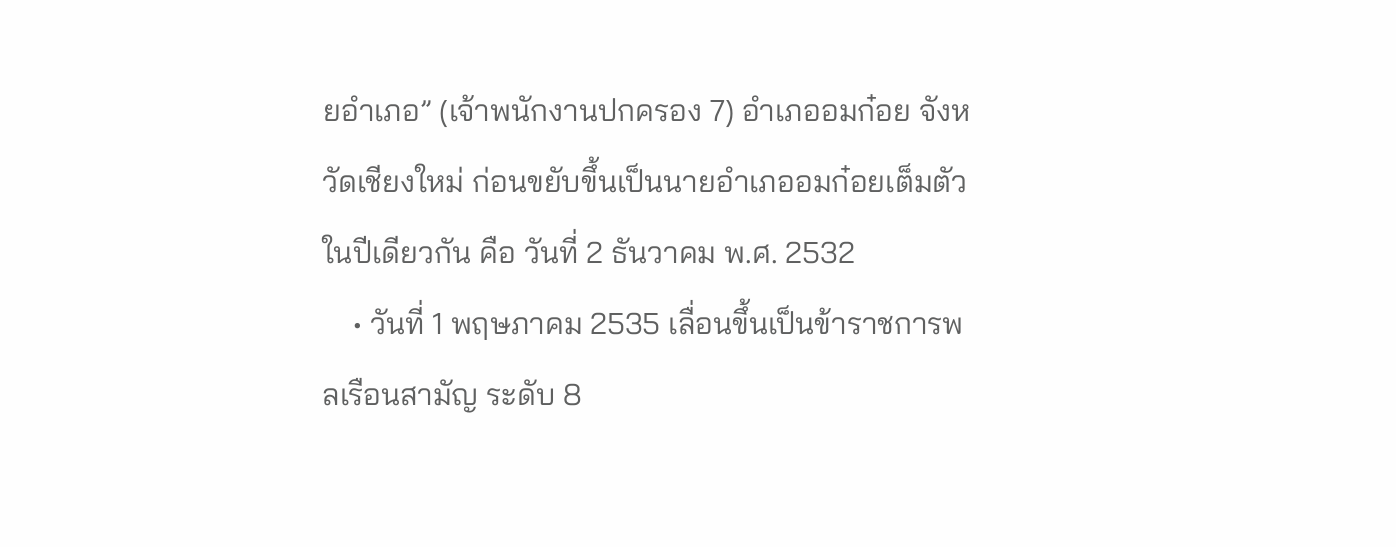ยอำเภอ” (เจ้าพนักงานปกครอง 7) อำเภออมก๋อย จังหวัดเชียงใหม่ ก่อนขยับขึ้นเป็นนายอำเภออมก๋อยเต็มตัวในปีเดียวกัน คือ วันที่ 2 ธันวาคม พ.ศ. 2532
    • วันที่ 1 พฤษภาคม 2535 เลื่อนขึ้นเป็นข้าราชการพลเรือนสามัญ ระดับ 8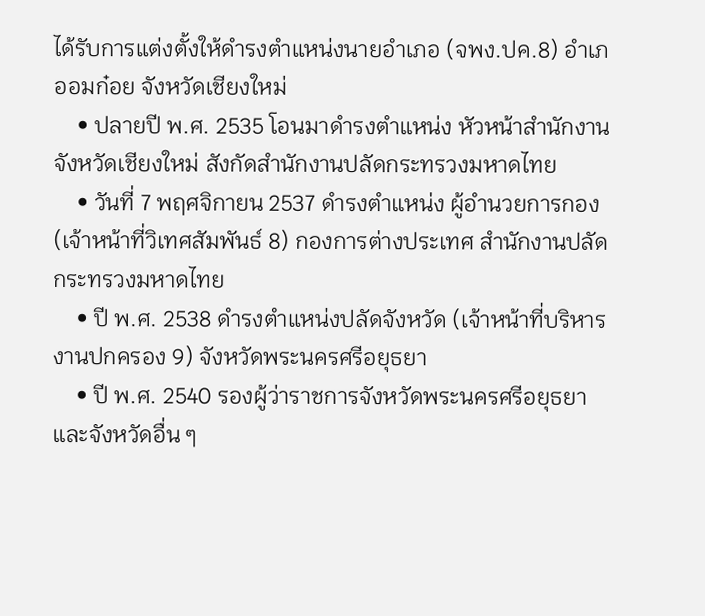ได้รับการแต่งตั้งให้ดำรงตำแหน่งนายอำเภอ (จพง.ปค.8) อำเภออมก๋อย จังหวัดเชียงใหม่
    • ปลายปี พ.ศ. 2535 โอนมาดำรงตำแหน่ง หัวหน้าสำนักงานจังหวัดเชียงใหม่ สังกัดสำนักงานปลัดกระทรวงมหาดไทย
    • วันที่ 7 พฤศจิกายน 2537 ดำรงตำแหน่ง ผู้อำนวยการกอง (เจ้าหน้าที่วิเทศสัมพันธ์ 8) กองการต่างประเทศ สำนักงานปลัดกระทรวงมหาดไทย
    • ปี พ.ศ. 2538 ดำรงตำแหน่งปลัดจังหวัด (เจ้าหน้าที่บริหารงานปกครอง 9) จังหวัดพระนครศรีอยุธยา
    • ปี พ.ศ. 2540 รองผู้ว่าราชการจังหวัดพระนครศรีอยุธยา และจังหวัดอื่น ๆ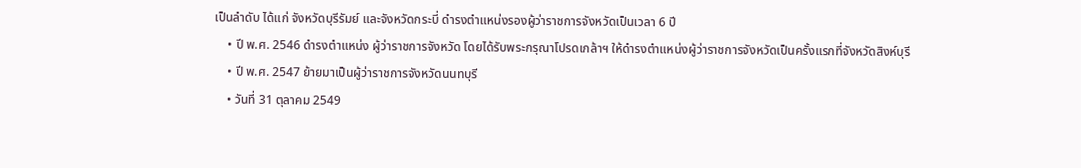เป็นลำดับ ได้แก่ จังหวัดบุรีรัมย์ และจังหวัดกระบี่ ดำรงตำแหน่งรองผู้ว่าราชการจังหวัดเป็นเวลา 6 ปี
    • ปี พ.ศ. 2546 ดำรงตำแหน่ง ผู้ว่าราชการจังหวัด โดยได้รับพระกรุณาโปรดเกล้าฯ ให้ดำรงตำแหน่งผู้ว่าราชการจังหวัดเป็นครั้งแรกที่จังหวัดสิงห์บุรี
    • ปี พ.ศ. 2547 ย้ายมาเป็นผู้ว่าราชการจังหวัดนนทบุรี
    • วันที่ 31 ตุลาคม 2549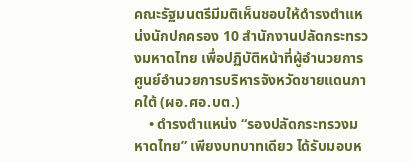คณะรัฐมนตรีมีมติเห็นชอบให้ดำรงตำแหน่งนักปกครอง 10 สำนักงานปลัดกระทรวงมหาดไทย เพื่อปฏิบัติหน้าที่ผู้อำนวยการศูนย์อำนวยการบริหารจังหวัดชายแดนภาคใต้ (ผอ.ศอ.บต.)
    • ดำรงตำแหน่ง “รองปลัดกระทรวงมหาดไทย” เพียงบทบาทเดียว ได้รับมอบห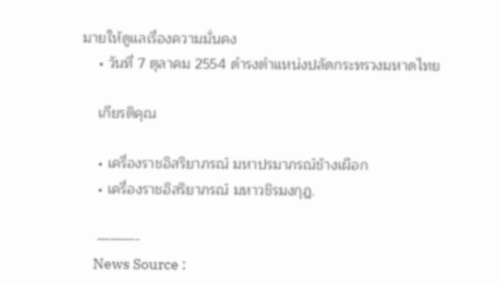มายให้ดูแลเรื่องความมั่นคง
    • วันที่ 7 ตุลาคม 2554 ดำรงตำแหน่งปลัดกระทรวงมหาดไทย

    เกียรติคุณ

    • เครื่องราชอิสริยาภรณ์ มหาปรมาภรณ์ช้างเผือก
    • เครื่องราชอิสริยาภรณ์ มหาวชิรมงกุฎ.

    ———-
    News Source :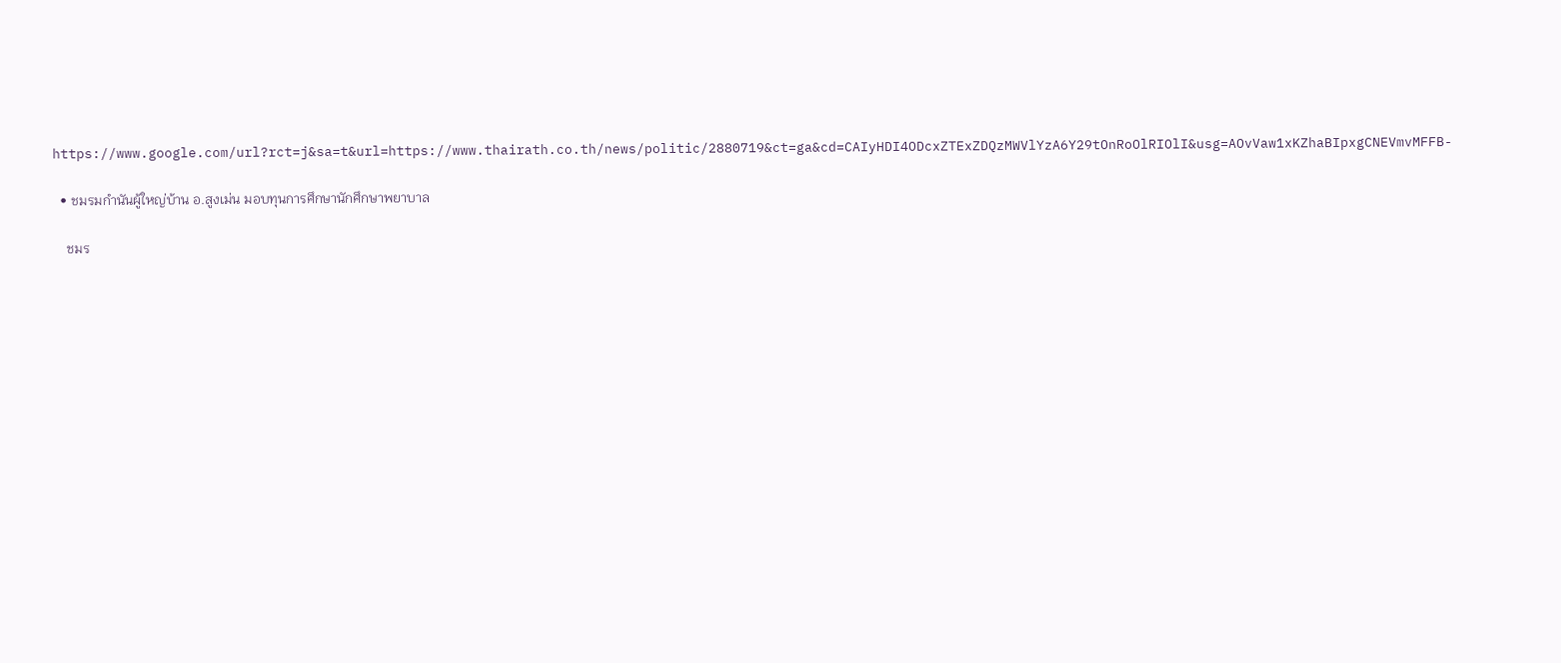https://www.google.com/url?rct=j&sa=t&url=https://www.thairath.co.th/news/politic/2880719&ct=ga&cd=CAIyHDI4ODcxZTExZDQzMWVlYzA6Y29tOnRoOlRIOlI&usg=AOvVaw1xKZhaBIpxgCNEVmvMFFB-

  • ชมรมกำนันผู้ใหญ่บ้าน อ.สูงเม่น มอบทุนการศึกษานักศึกษาพยาบาล

    ชมร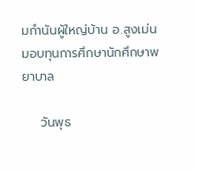มกำนันผู้ใหญ่บ้าน อ.สูงเม่น มอบทุนการศึกษานักศึกษาพยาบาล

    วันพุธ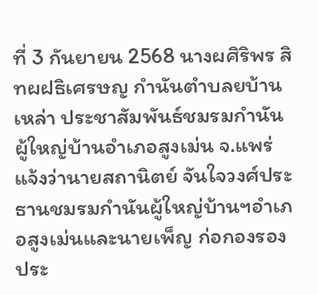ที่ 3 กันยายน 2568 นางผศิริพร สิทผฝธิเศรษญ กำนันตำบลยบ้านเหล่า ประชาสัมพันธ์ชมรมกำนันผู้ใหญ่บ้านอำเภอสูงเม่น จ.แพร่ แจ้งว่านายสถานิตย์ จันใจวงศ์ประธานชมรมกำนันผู้ใหญ่บ้านฯอำเภอสูงเม่นและนายเพ็ญ ก่อกองรองประ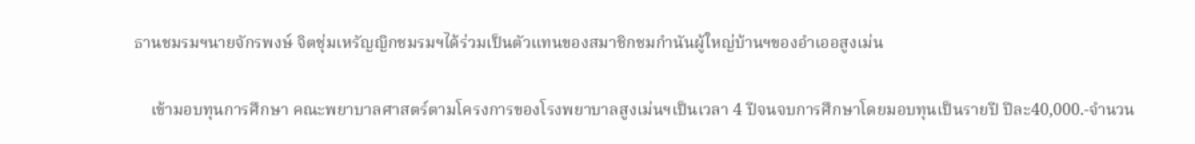ธานชมรมฯนายจักรพงษ์ จิตชุ่มเหรัญญิกชมรมฯได้ร่วมเป็นตัวแทนของสมาชิกชมกำนันผู้ใหญ่บ้านฯของอำเออสูงเม่น

    เข้ามอบทุนการศึกษา คณะพยาบาลศาสตร์ตามโครงการของโรงพยาบาลสูงเม่นฯเป็นเวลา 4 ปีจนจบการศึกษาโดยมอบทุนเป็นรายปี ปีละ40,000.-จำนวน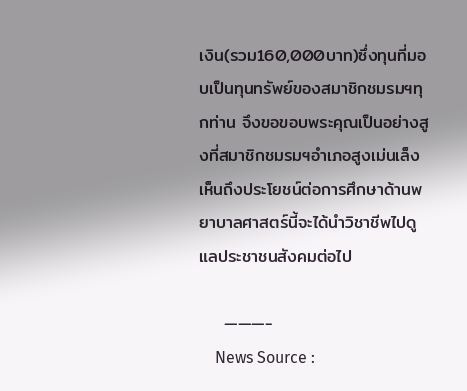เงิน(รวม160,000บาท)ซึ่งทุนที่มอบเป็นทุนทรัพย์ของสมาชิกชมรมฯทุกท่าน จึงขอขอบพระคุณเป็นอย่างสูงที่สมาชิกชมรมฯอำเภอสูงเม่นเล็งเห็นถึงประโยชน์ต่อการศึกษาด้านพยาบาลศาสตร์นี้จะได้นำวิชาชีพไปดูแลประชาชนสังคมต่อไป

    ———-
    News Source :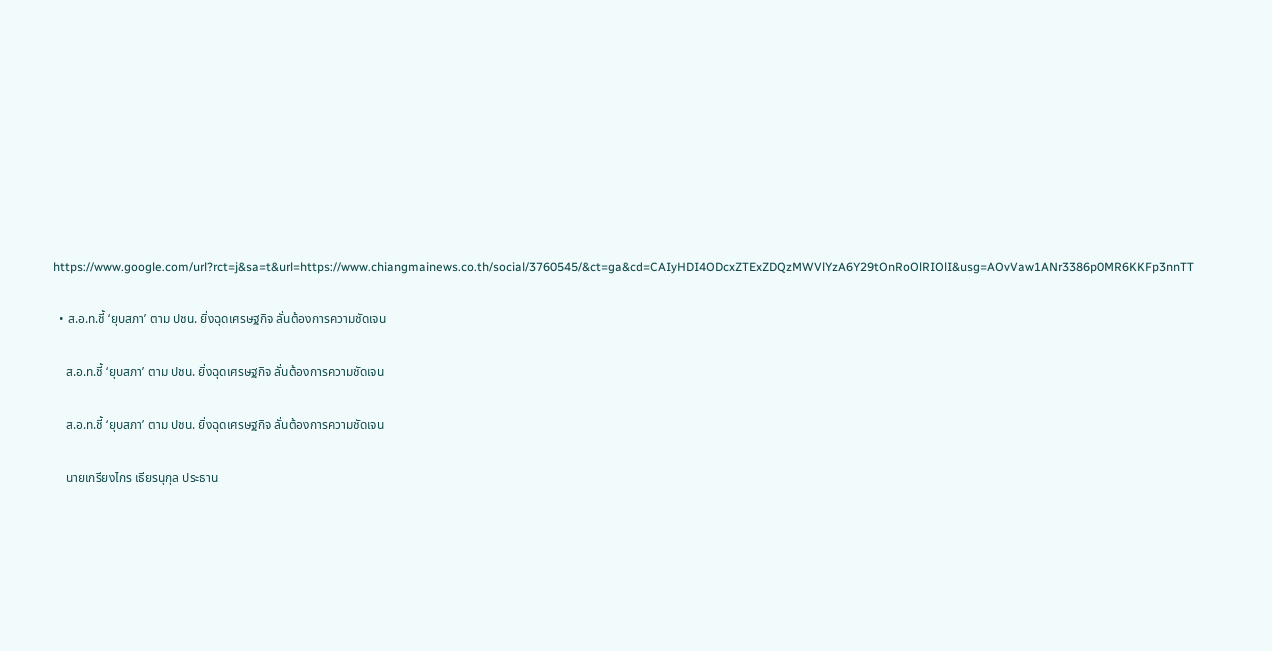https://www.google.com/url?rct=j&sa=t&url=https://www.chiangmainews.co.th/social/3760545/&ct=ga&cd=CAIyHDI4ODcxZTExZDQzMWVlYzA6Y29tOnRoOlRIOlI&usg=AOvVaw1ANr3386p0MR6KKFp3nnTT

  • ส.อ.ท.ชี้ ‘ยุบสภา’ ตาม ปชน. ยิ่งฉุดเศรษฐกิจ ลั่นต้องการความชัดเจน

    ส.อ.ท.ชี้ ‘ยุบสภา’ ตาม ปชน. ยิ่งฉุดเศรษฐกิจ ลั่นต้องการความชัดเจน

    ส.อ.ท.ชี้ ‘ยุบสภา’ ตาม ปชน. ยิ่งฉุดเศรษฐกิจ ลั่นต้องการความชัดเจน

    นายเกรียงไกร เธียรนุกุล ประธาน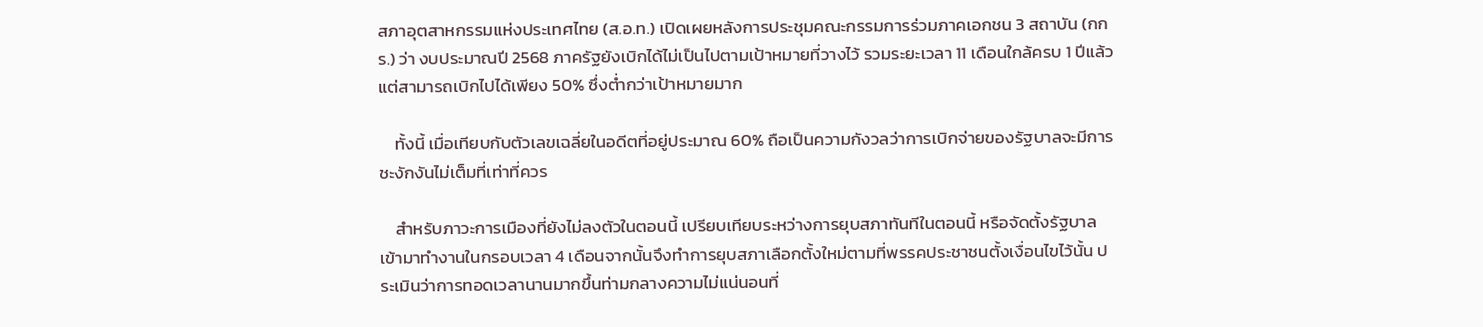สภาอุตสาหกรรมแห่งประเทศไทย (ส.อ.ท.) เปิดเผยหลังการประชุมคณะกรรมการร่วมภาคเอกชน 3 สถาบัน (กกร.) ว่า งบประมาณปี 2568 ภาครัฐยังเบิกได้ไม่เป็นไปตามเป้าหมายที่วางไว้ รวมระยะเวลา 11 เดือนใกล้ครบ 1 ปีแล้ว แต่สามารถเบิกไปได้เพียง 50% ซึ่งต่ำกว่าเป้าหมายมาก

    ทั้งนี้ เมื่อเทียบกับตัวเลขเฉลี่ยในอดีตที่อยู่ประมาณ 60% ถือเป็นความกังวลว่าการเบิกจ่ายของรัฐบาลจะมีการชะงักงันไม่เต็มที่เท่าที่ควร

    สำหรับภาวะการเมืองที่ยังไม่ลงตัวในตอนนี้ เปรียบเทียบระหว่างการยุบสภาทันทีในตอนนี้ หรือจัดตั้งรัฐบาลเข้ามาทำงานในกรอบเวลา 4 เดือนจากนั้นจึงทำการยุบสภาเลือกตั้งใหม่ตามที่พรรคประชาชนตั้งเงื่อนไขไว้นั้น ประเมินว่าการทอดเวลานานมากขึ้นท่ามกลางความไม่แน่นอนที่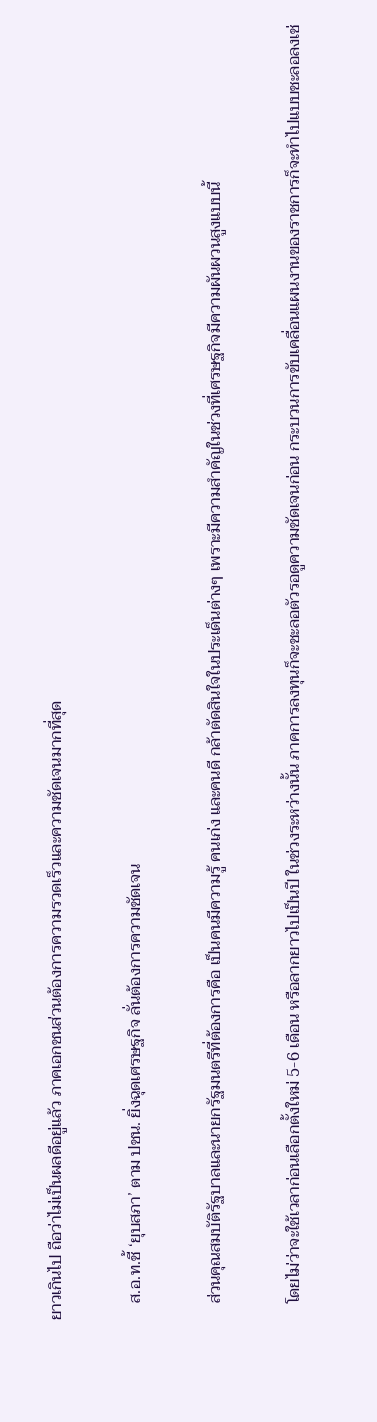ยาวเกินไป ถือว่าไม่เป็นผลดีอยู่แล้ว ภาคเอกชนส่วนต้องการความรวดเร็วและความชัดเจนมากที่สุด

    ส.อ.ท.ชี้ ‘ยุบสภา’ ตาม ปชน. ยิ่งฉุดเศรษฐกิจ ลั่นต้องการความชัดเจน

    ส่วนคุณสมบัติรัฐบาลและนายกรัฐมนตรีที่ต้องการคือ เป็นคนมีความรู้ คนเก่ง และคนดี กล้าตัดสินใจในประเด็นต่างๆ เพราะมีความสำคัญในช่วงที่เศรษฐกิจมีความผันผวนสูงแบบนี้

    โดยไม่ว่าจะใช้เวลาก่อนเลือกตั้งใหม่ 5-6 เดือน หรือลากยาวไปเป็นปี ในช่วงระหว่างนั้น ภาคการลงทุนก็จะชะลอตัวรอดูความชัดเจนก่อน กระบวนการขับเคลื่อนแผนงานของราชการก็จะทำไปแบบชะลอลงเช่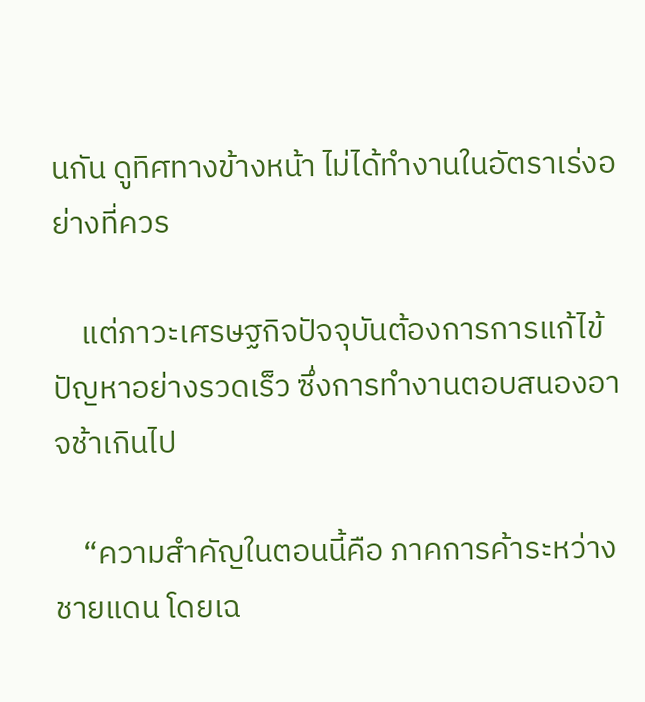นกัน ดูทิศทางข้างหน้า ไม่ได้ทำงานในอัตราเร่งอย่างที่ควร

    แต่ภาวะเศรษฐกิจปัจจุบันต้องการการแก้ไข้ปัญหาอย่างรวดเร็ว ซึ่งการทำงานตอบสนองอาจช้าเกินไป

    “ความสำคัญในตอนนี้คือ ภาคการค้าระหว่างชายแดน โดยเฉ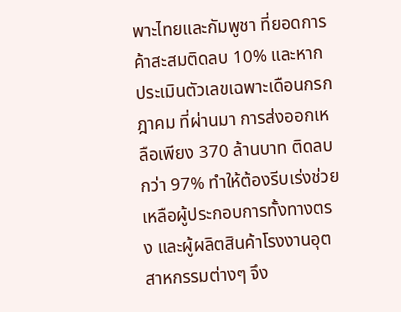พาะไทยและกัมพูชา ที่ยอดการค้าสะสมติดลบ 10% และหากประเมินตัวเลขเฉพาะเดือนกรกฎาคม ที่ผ่านมา การส่งออกเหลือเพียง 370 ล้านบาท ติดลบกว่า 97% ทำให้ต้องรีบเร่งช่วยเหลือผู้ประกอบการทั้งทางตรง และผู้ผลิตสินค้าโรงงานอุตสาหกรรมต่างๆ จึง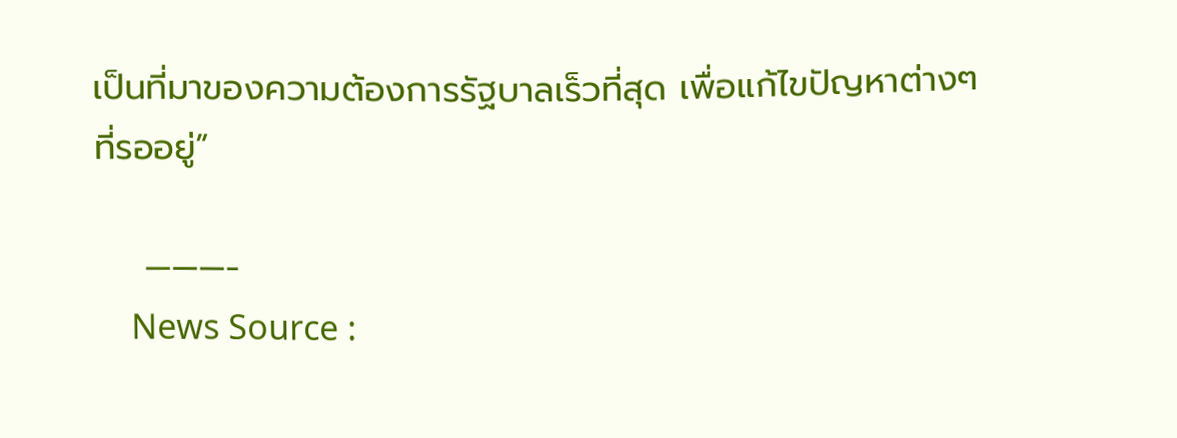เป็นที่มาของความต้องการรัฐบาลเร็วที่สุด เพื่อแก้ไขปัญหาต่างๆ ที่รออยู่”

    ———-
    News Source :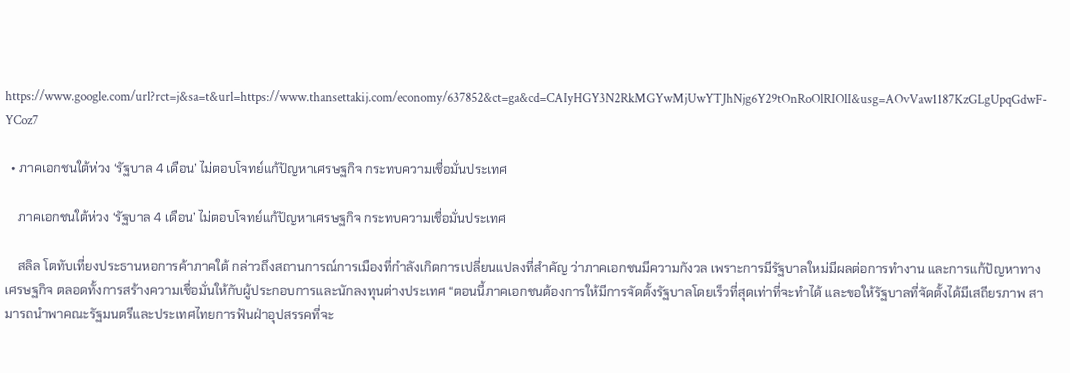https://www.google.com/url?rct=j&sa=t&url=https://www.thansettakij.com/economy/637852&ct=ga&cd=CAIyHGY3N2RkMGYwMjUwYTJhNjg6Y29tOnRoOlRIOlI&usg=AOvVaw1187KzGLgUpqGdwF-YCoz7

  • ภาคเอกชนใต้ห่วง ‘รัฐบาล 4 เดือน’ ไม่ตอบโจทย์แก้ปัญหาเศรษฐกิจ กระทบความเชื่อมั่นประเทศ

    ภาคเอกชนใต้ห่วง ‘รัฐบาล 4 เดือน’ ไม่ตอบโจทย์แก้ปัญหาเศรษฐกิจ กระทบความเชื่อมั่นประเทศ

    สลิล โตทับเที่ยงประธานหอการค้าภาคใต้ กล่าวถึงสถานการณ์การเมืองที่กำลังเกิดการเปลี่ยนแปลงที่สำคัญ ว่าภาคเอกชนมีความกังวล เพราะการมีรัฐบาลใหม่มีผลต่อการทำงาน และการแก้ปัญหาทางเศรษฐกิจ ตลอดทั้งการสร้างความเชื่อมั่นให้กับผู้ประกอบการและนักลงทุนต่างประเทศ “ตอนนี้ภาคเอกชนต้องการให้มีการจัดตั้งรัฐบาลโดยเร็วที่สุดเท่าที่จะทำได้ และขอให้รัฐบาลที่จัดตั้งได้มีเสถียรภาพ สามารถนำพาคณะรัฐมนตรีและประเทศไทยการฟันฝ่าอุปสรรคที่จะ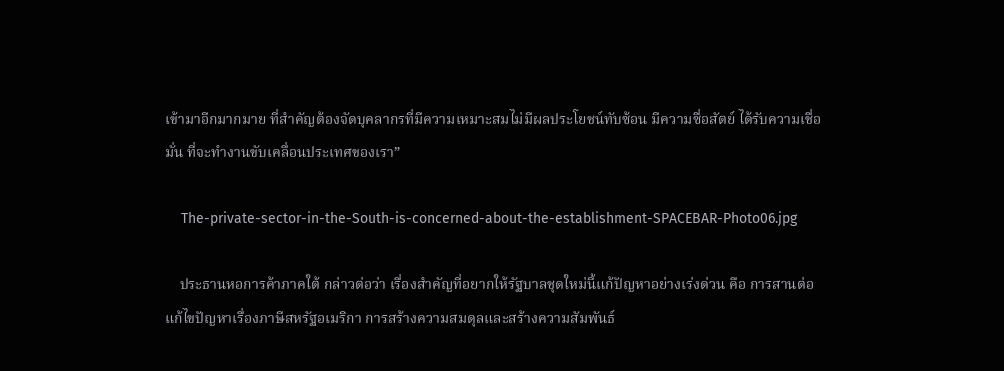เข้ามาอีกมากมาย ที่สำคัญต้องจัดบุคลากรที่มีความเหมาะสมไม่มีผลประโยชน์ทับซ้อน มีความซื่อสัตย์ ได้รับความเชื่อมั่น ที่จะทำงานขับเคลื่อนประเทศของเรา”

    The-private-sector-in-the-South-is-concerned-about-the-establishment-SPACEBAR-Photo06.jpg

    ประธานหอการค้าภาคใต้ กล่าวต่อว่า เรื่องสำคัญที่อยากให้รัฐบาลชุดใหม่นี้แก้ปัญหาอย่างเร่งด่วน คือ การสานต่อแก้ไขปัญหาเรื่องภาษีสหรัฐอเมริกา การสร้างความสมดุลและสร้างความสัมพันธ์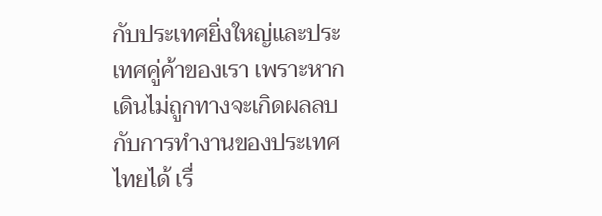กับประเทศยิ่งใหญ่และประเทศคู่ค้าของเรา เพราะหากเดินไม่ถูกทางจะเกิดผลลบกับการทำงานของประเทศไทยได้ เรื่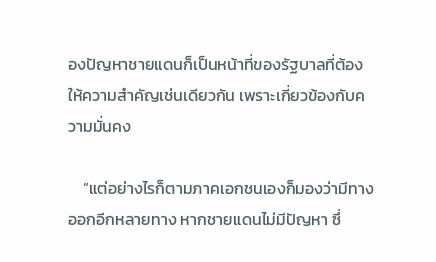องปัญหาชายแดนก็เป็นหน้าที่ของรัฐบาลที่ต้องให้ความสำคัญเช่นเดียวกัน เพราะเกี่ยวข้องกับความมั่นคง

    “แต่อย่างไรก็ตามภาคเอกชนเองก็มองว่ามีทางออกอีกหลายทาง หากชายแดนไม่มีปัญหา ซึ่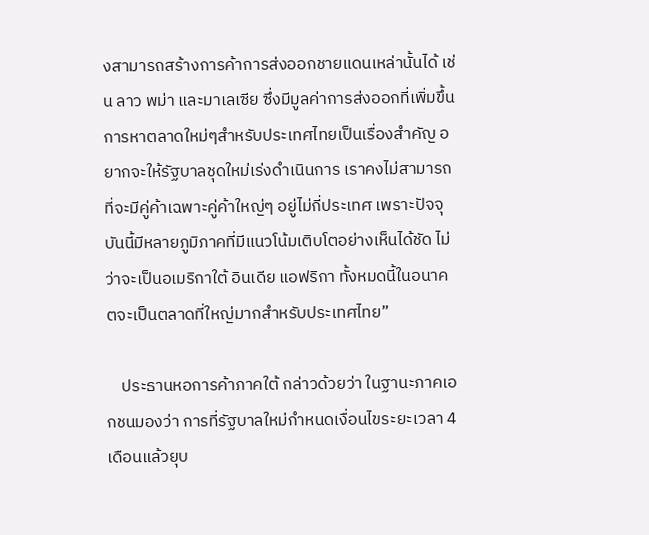งสามารถสร้างการค้าการส่งออกชายแดนเหล่านั้นได้ เช่น ลาว พม่า และมาเลเซีย ซึ่งมีมูลค่าการส่งออกที่เพิ่มขึ้น การหาตลาดใหม่ๆสำหรับประเทศไทยเป็นเรื่องสำคัญ อยากจะให้รัฐบาลชุดใหม่เร่งดำเนินการ เราคงไม่สามารถที่จะมีคู่ค้าเฉพาะคู่ค้าใหญ่ๆ อยู่ไม่กี่ประเทศ เพราะปัจจุบันนี้มีหลายภูมิภาคที่มีแนวโน้มเติบโตอย่างเห็นได้ชัด ไม่ว่าจะเป็นอเมริกาใต้ อินเดีย แอฟริกา ทั้งหมดนี้ในอนาคตจะเป็นตลาดที่ใหญ่มากสำหรับประเทศไทย”

    ประธานหอการค้าภาคใต้ กล่าวด้วยว่า ในฐานะภาคเอกชนมองว่า การที่รัฐบาลใหม่กำหนดเงื่อนไขระยะเวลา 4 เดือนแล้วยุบ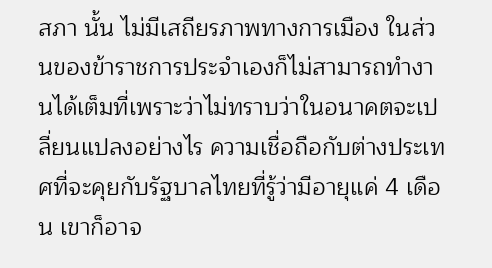สภา นั้น ไม่มีเสถียรภาพทางการเมือง ในส่วนของข้าราชการประจำเองก็ไม่สามารถทำงานได้เต็มที่เพราะว่าไม่ทราบว่าในอนาคตจะเปลี่ยนแปลงอย่างไร ความเชื่อถือกับต่างประเทศที่จะคุยกับรัฐบาลไทยที่รู้ว่ามีอายุแค่ 4 เดือน เขาก็อาจ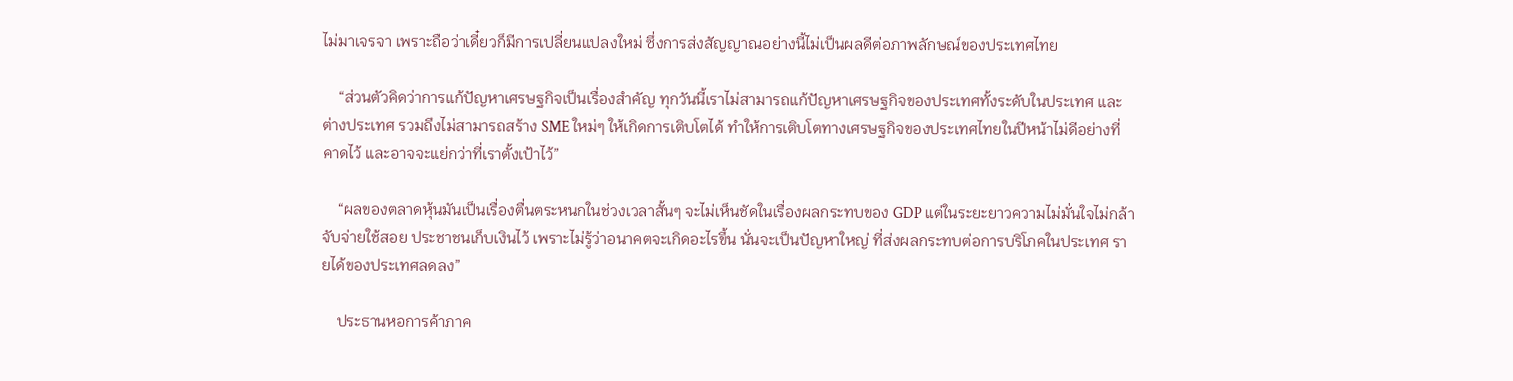ไม่มาเจรจา เพราะถือว่าเดี๋ยวก็มีการเปลี่ยนแปลงใหม่ ซึ่งการส่งสัญญาณอย่างนี้ไม่เป็นผลดีต่อภาพลักษณ์ของประเทศไทย

    “ส่วนตัวคิดว่าการแก้ปัญหาเศรษฐกิจเป็นเรื่องสำคัญ ทุกวันนี้เราไม่สามารถแก้ปัญหาเศรษฐกิจของประเทศทั้งระดับในประเทศ และต่างประเทศ รวมถึงไม่สามารถสร้าง SME ใหม่ๆ ให้เกิดการเติบโตได้ ทำให้การเติบโตทางเศรษฐกิจของประเทศไทยในปีหน้าไม่ดีอย่างที่คาดไว้ และอาจจะแย่กว่าที่เราตั้งเป้าไว้”

    “ผลของตลาดหุ้นมันเป็นเรื่องตื่นตระหนกในช่วงเวลาสั้นๆ จะไม่เห็นชัดในเรื่องผลกระทบของ GDP แต่ในระยะยาวความไม่มั่นใจไม่กล้าจับจ่ายใช้สอย ประชาชนเก็บเงินไว้ เพราะไม่รู้ว่าอนาคตจะเกิดอะไรขึ้น นั่นจะเป็นปัญหาใหญ่ ที่ส่งผลกระทบต่อการบริโภคในประเทศ รายได้ของประเทศลดลง”

    ประธานหอการค้าภาค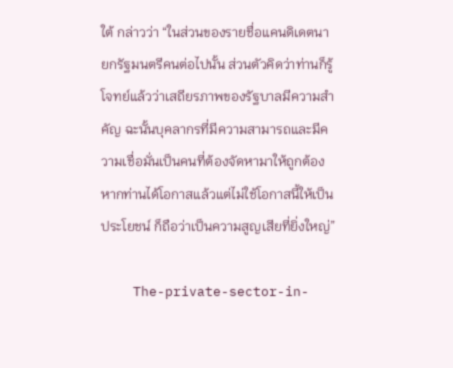ใต้ กล่าวว่า “ในส่วนของรายชื่อแคนดิเดตนายกรัฐมนตรีคนต่อไปนั้น ส่วนตัวคิดว่าท่านก็รู้โจทย์แล้วว่าเสถียรภาพของรัฐบาลมีความสำคัญ ฉะนั้นบุคลากรที่มีความสามารถและมีความเชื่อมั่นเป็นคนที่ต้องจัดหามาให้ถูกต้อง หากท่านได้โอกาสแล้วแต่ไม่ใช้โอกาสนี้ให้เป็นประโยชน์ ก็ถือว่าเป็นความสูญเสียที่ยิ่งใหญ่”

    The-private-sector-in-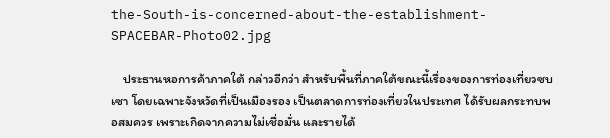the-South-is-concerned-about-the-establishment-SPACEBAR-Photo02.jpg

    ประธานหอการค้าภาคใต้ กล่าวอีกว่า สำหรับพื้นที่ภาคใต้ขณะนี้เรื่องของการท่องเที่ยวซบเซา โดยเฉพาะจังหวัดที่เป็นเมืองรอง เป็นตลาดการท่องเที่ยวในประเทศ ได้รับผลกระทบพอสมควร เพราะเกิดจากความไม่เชื่อมั่น และรายได้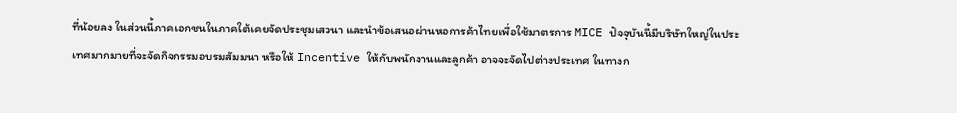ที่น้อยลง ในส่วนนี้ภาคเอกชนในภาคใต้เคยจัดประชุมเสวนา และนำข้อเสนอผ่านหอการค้าไทยเพื่อใช้มาตรการ MICE ปัจจุบันนี้มีบริษัทใหญ่ในประเทศมากมายที่จะจัดกิจกรรมอบรมสัมมนา หรือให้ Incentive ให้กับพนักงานและลูกค้า อาจจะจัดไปต่างประเทศ ในทางก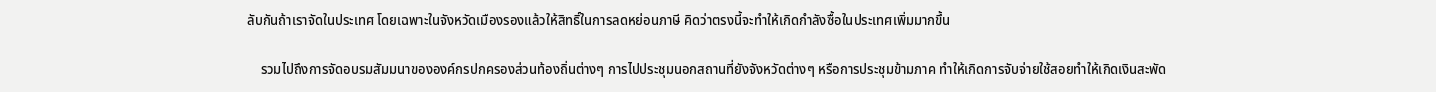ลับกันถ้าเราจัดในประเทศ โดยเฉพาะในจังหวัดเมืองรองแล้วให้สิทธิ์ในการลดหย่อนภาษี คิดว่าตรงนี้จะทำให้เกิดกำลังซื้อในประเทศเพิ่มมากขึ้น

    รวมไปถึงการจัดอบรมสัมมนาขององค์กรปกครองส่วนท้องถิ่นต่างๆ การไปประชุมนอกสถานที่ยังจังหวัดต่างๆ หรือการประชุมข้ามภาค ทำให้เกิดการจับจ่ายใช้สอยทำให้เกิดเงินสะพัด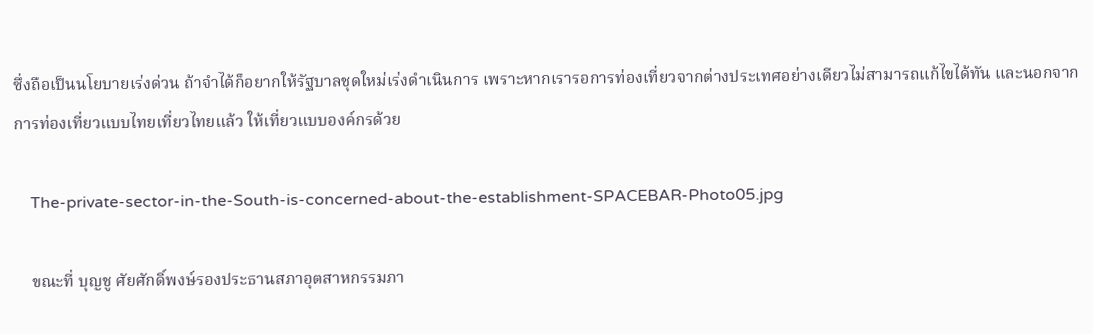ซึ่งถือเป็นนโยบายเร่งด่วน ถ้าจำได้ก็อยากให้รัฐบาลชุดใหม่เร่งดำเนินการ เพราะหากเรารอการท่องเที่ยวจากต่างประเทศอย่างเดียวไม่สามารถแก้ไขได้ทัน และนอกจากการท่องเที่ยวแบบไทยเที่ยวไทยแล้ว ให้เที่ยวแบบองค์กรด้วย

    The-private-sector-in-the-South-is-concerned-about-the-establishment-SPACEBAR-Photo05.jpg

    ขณะที่ บุญชู ศัยศักดิ์พงษ์รองประธานสภาอุตสาหกรรมภา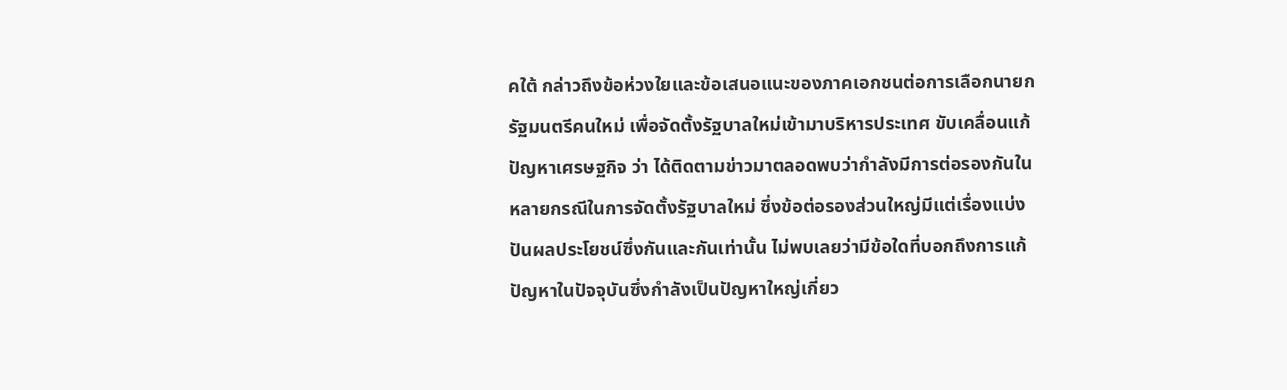คใต้ กล่าวถึงข้อห่วงใยและข้อเสนอแนะของภาคเอกชนต่อการเลือกนายกรัฐมนตรีคนใหม่ เพื่อจัดตั้งรัฐบาลใหม่เข้ามาบริหารประเทศ ขับเคลื่อนแก้ปัญหาเศรษฐกิจ ว่า ได้ติดตามข่าวมาตลอดพบว่ากำลังมีการต่อรองกันในหลายกรณีในการจัดตั้งรัฐบาลใหม่ ซึ่งข้อต่อรองส่วนใหญ่มีแต่เรื่องแบ่งปันผลประโยชน์ซึ่งกันและกันเท่านั้น ไม่พบเลยว่ามีข้อใดที่บอกถึงการแก้ปัญหาในปัจจุบันซึ่งกำลังเป็นปัญหาใหญ่เกี่ยว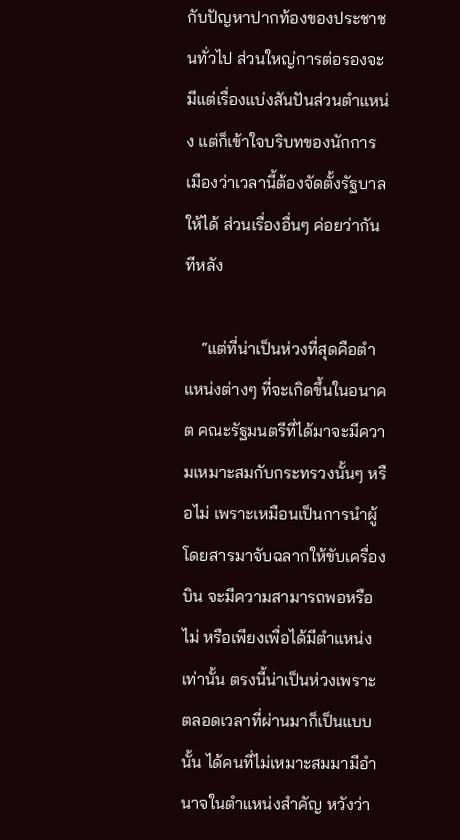กับปัญหาปากท้องของประชาชนทั่วไป ส่วนใหญ่การต่อรองจะมีแต่เรื่องแบ่งสันปันส่วนตำแหน่ง แต่ก็เข้าใจบริบทของนักการเมืองว่าเวลานี้ต้องจัดตั้งรัฐบาลให้ได้ ส่วนเรื่องอื่นๆ ค่อยว่ากันทีหลัง

    “แต่ที่น่าเป็นห่วงที่สุดคือตำแหน่งต่างๆ ที่จะเกิดขึ้นในอนาคต คณะรัฐมนตรีที่ได้มาจะมีความเหมาะสมกับกระทรวงนั้นๆ หรือไม่ เพราะเหมือนเป็นการนำผู้โดยสารมาจับฉลากให้ขับเครื่องบิน จะมีความสามารถพอหรือไม่ หรือเพียงเพื่อได้มีตำแหน่งเท่านั้น ตรงนี้น่าเป็นห่วงเพราะตลอดเวลาที่ผ่านมาก็เป็นแบบนั้น ได้คนที่ไม่เหมาะสมมามีอำนาจในตำแหน่งสำคัญ หวังว่า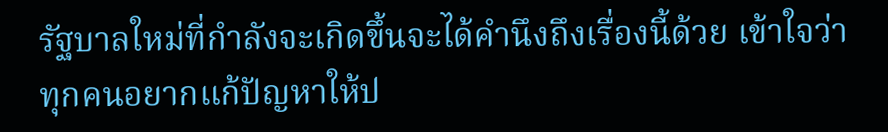รัฐบาลใหม่ที่กำลังจะเกิดขึ้นจะได้คำนึงถึงเรื่องนี้ด้วย เข้าใจว่าทุกคนอยากแก้ปัญหาให้ป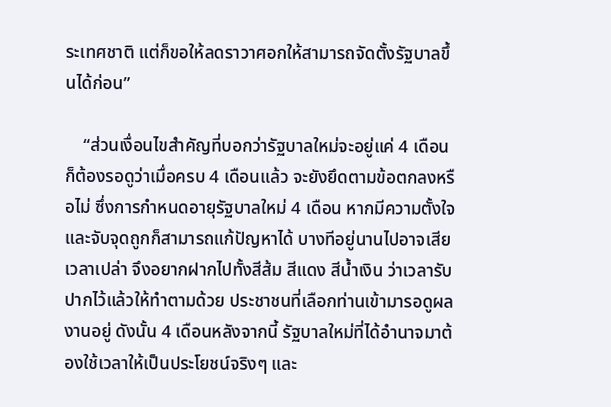ระเทศชาติ แต่ก็ขอให้ลดราวาศอกให้สามารถจัดตั้งรัฐบาลขึ้นได้ก่อน”

    “ส่วนเงื่อนไขสำคัญที่บอกว่ารัฐบาลใหม่จะอยู่แค่ 4 เดือน ก็ต้องรอดูว่าเมื่อครบ 4 เดือนแล้ว จะยังยึดตามข้อตกลงหรือไม่ ซึ่งการกำหนดอายุรัฐบาลใหม่ 4 เดือน หากมีความตั้งใจและจับจุดถูกก็สามารถแก้ปัญหาได้ บางทีอยู่นานไปอาจเสียเวลาเปล่า จึงอยากฝากไปทั้งสีส้ม สีแดง สีน้ำเงิน ว่าเวลารับปากไว้แล้วให้ทำตามด้วย ประชาชนที่เลือกท่านเข้ามารอดูผลงานอยู่ ดังนั้น 4 เดือนหลังจากนี้ รัฐบาลใหม่ที่ได้อำนาจมาต้องใช้เวลาให้เป็นประโยชน์จริงๆ และ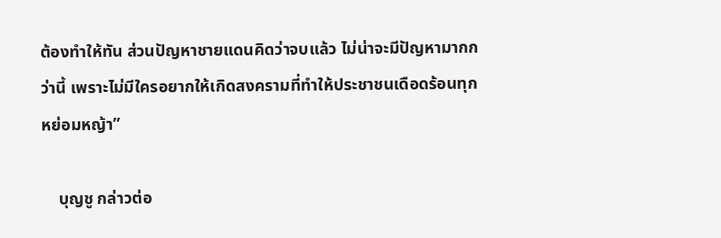ต้องทำให้ทัน ส่วนปัญหาชายแดนคิดว่าจบแล้ว ไม่น่าจะมีปัญหามากกว่านี้ เพราะไม่มีใครอยากให้เกิดสงครามที่ทำให้ประชาชนเดือดร้อนทุกหย่อมหญ้า”

    บุญชู กล่าวต่อ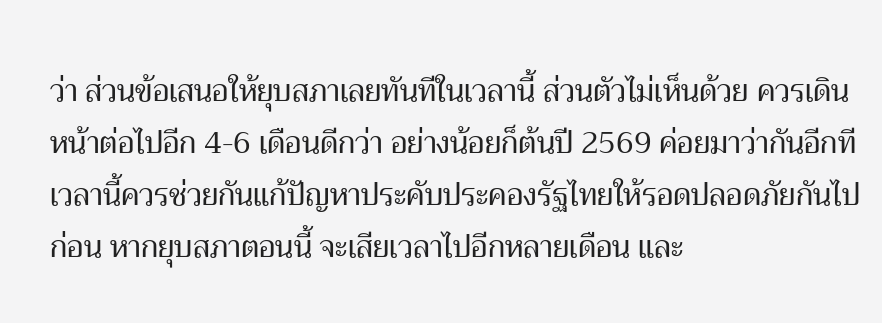ว่า ส่วนข้อเสนอให้ยุบสภาเลยทันทีในเวลานี้ ส่วนตัวไม่เห็นด้วย ควรเดินหน้าต่อไปอีก 4-6 เดือนดีกว่า อย่างน้อยก็ต้นปี 2569 ค่อยมาว่ากันอีกที เวลานี้ควรช่วยกันแก้ปัญหาประคับประคองรัฐไทยให้รอดปลอดภัยกันไปก่อน หากยุบสภาตอนนี้ จะเสียเวลาไปอีกหลายเดือน และ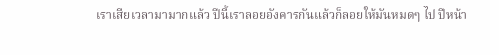เราเสียเวลามามากแล้ว ปีนี้เราลอยอังคารกันแล้วก็ลอยให้มันหมดๆ ไป ปีหน้า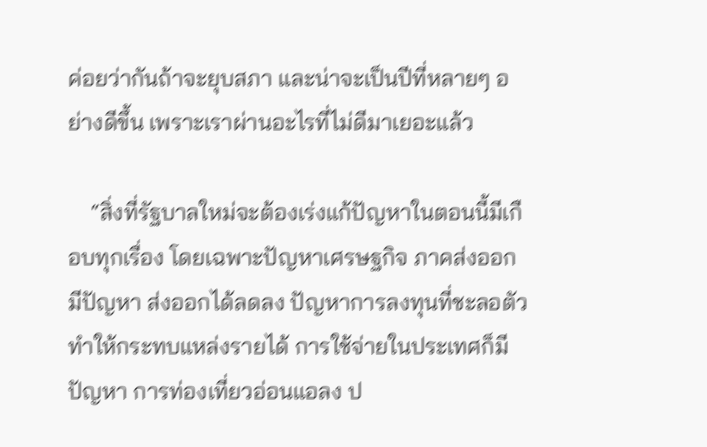ค่อยว่ากันถ้าจะยุบสภา และน่าจะเป็นปีที่หลายๆ อย่างดีขึ้น เพราะเราผ่านอะไรที่ไม่ดีมาเยอะแล้ว

    “สิ่งที่รัฐบาลใหม่จะต้องเร่งแก้ปัญหาในตอนนี้มีเกือบทุกเรื่อง โดยเฉพาะปัญหาเศรษฐกิจ ภาคส่งออกมีปัญหา ส่งออกได้ลดลง ปัญหาการลงทุนที่ชะลอตัวทำให้กระทบแหล่งรายได้ การใช้จ่ายในประเทศก็มีปัญหา การท่องเที่ยวอ่อนแอลง ป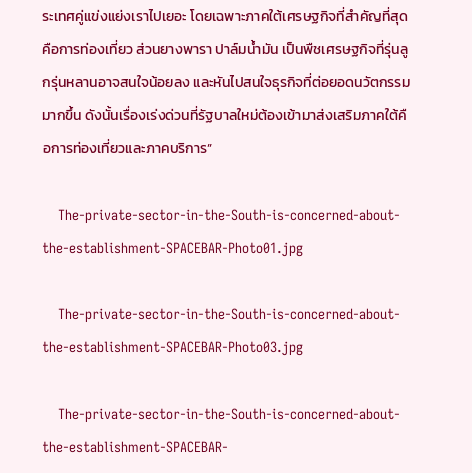ระเทศคู่แข่งแย่งเราไปเยอะ โดยเฉพาะภาคใต้เศรษฐกิจที่สำคัญที่สุดคือการท่องเที่ยว ส่วนยางพารา ปาล์มน้ำมัน เป็นพืชเศรษฐกิจที่รุ่นลูกรุ่นหลานอาจสนใจน้อยลง และหันไปสนใจธุรกิจที่ต่อยอดนวัตกรรมมากขึ้น ดังนั้นเรื่องเร่งด่วนที่รัฐบาลใหม่ต้องเข้ามาส่งเสริมภาคใต้คือการท่องเที่ยวและภาคบริการ”

    The-private-sector-in-the-South-is-concerned-about-the-establishment-SPACEBAR-Photo01.jpg

    The-private-sector-in-the-South-is-concerned-about-the-establishment-SPACEBAR-Photo03.jpg

    The-private-sector-in-the-South-is-concerned-about-the-establishment-SPACEBAR-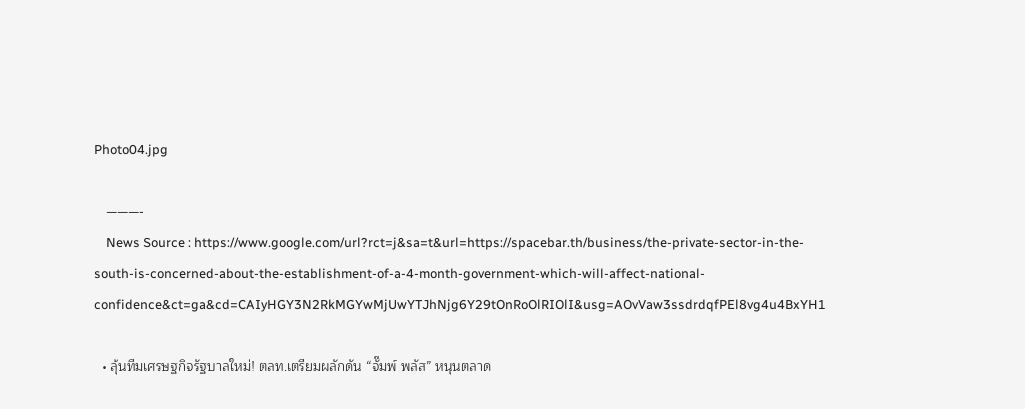Photo04.jpg

    ———-
    News Source : https://www.google.com/url?rct=j&sa=t&url=https://spacebar.th/business/the-private-sector-in-the-south-is-concerned-about-the-establishment-of-a-4-month-government-which-will-affect-national-confidence&ct=ga&cd=CAIyHGY3N2RkMGYwMjUwYTJhNjg6Y29tOnRoOlRIOlI&usg=AOvVaw3ssdrdqfPEl8vg4u4BxYH1

  • ลุ้นทีมเศรษฐกิจรัฐบาลใหม่! ตลท.เตรียมผลักดัน “จั๊มพ์ พลัส” หนุนตลาด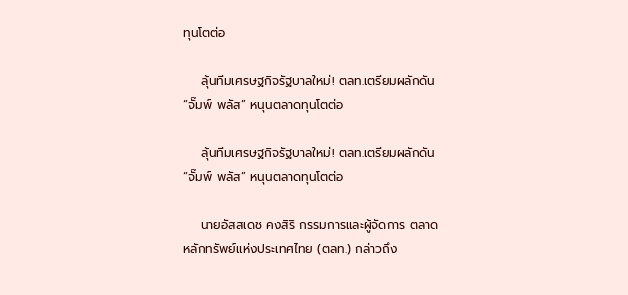ทุนโตต่อ

    ลุ้นทีมเศรษฐกิจรัฐบาลใหม่! ตลท.เตรียมผลักดัน “จั๊มพ์ พลัส” หนุนตลาดทุนโตต่อ

    ลุ้นทีมเศรษฐกิจรัฐบาลใหม่! ตลท.เตรียมผลักดัน “จั๊มพ์ พลัส” หนุนตลาดทุนโตต่อ

    นายอัสสเดช คงสิริ กรรมการและผู้จัดการ ตลาดหลักทรัพย์แห่งประเทศไทย (ตลท.) กล่าวถึง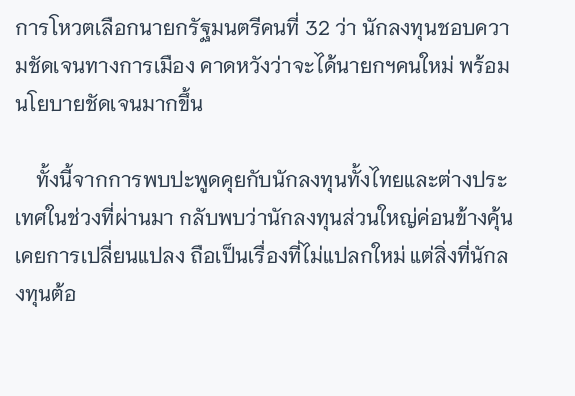การโหวตเลือกนายกรัฐมนตรีคนที่ 32 ว่า นักลงทุนชอบความชัดเจนทางการเมือง คาดหวังว่าจะได้นายกฯคนใหม่ พร้อมนโยบายชัดเจนมากขึ้น

    ทั้งนี้จากการพบปะพูดคุยกับนักลงทุนทั้งไทยและต่างประเทศในช่วงที่ผ่านมา กลับพบว่านักลงทุนส่วนใหญ่ค่อนข้างคุ้นเคยการเปลี่ยนแปลง ถือเป็นเรื่องที่ไม่แปลกใหม่ แต่สิ่งที่นักลงทุนต้อ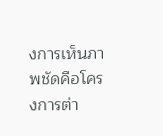งการเห็นภาพชัดคือโครงการต่า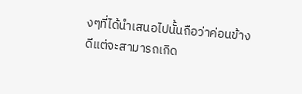งๆที่ได้นำเสนอไปนั้นถือว่าค่อนข้างดีแต่จะสามารถเกิด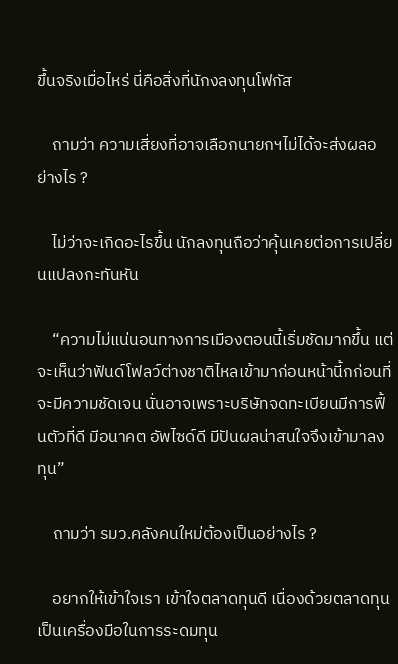ขึ้นจริงเมื่อไหร่ นี่คือสิ่งที่นักงลงทุนโฟกัส

    ถามว่า ความเสี่ยงที่อาจเลือกนายกฯไม่ได้จะส่งผลอย่างไร ?

    ไม่ว่าจะเกิดอะไรขึ้น นักลงทุนถือว่าคุ้นเคยต่อการเปลี่ยนแปลงกะทันหัน

    “ความไม่แน่นอนทางการเมืองตอนนี้เริ่มชัดมากขึ้น แต่จะเห็นว่าฟันด์โฟลว์ต่างชาติไหลเข้ามาก่อนหน้านี้กก่อนที่จะมีความชัดเจน นั่นอาจเพราะบริษัทจดทะเบียนมีการฟื้นตัวที่ดี มีอนาคต อัพไซด์ดี มีปันผลน่าสนใจจึงเข้ามาลงทุน”

    ถามว่า รมว.คลังคนใหม่ต้องเป็นอย่างไร ?

    อยากให้เข้าใจเรา เข้าใจตลาดทุนดี เนื่องด้วยตลาดทุนเป็นเครื่องมือในการระดมทุน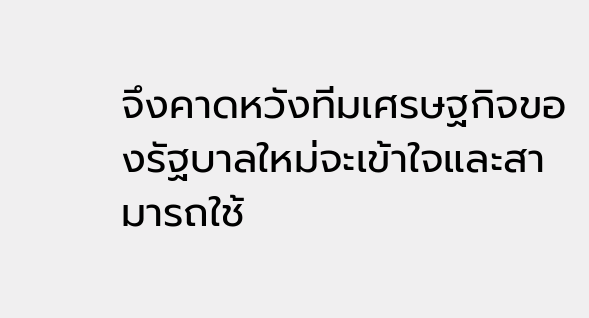จึงคาดหวังทีมเศรษฐกิจของรัฐบาลใหม่จะเข้าใจและสามารถใช้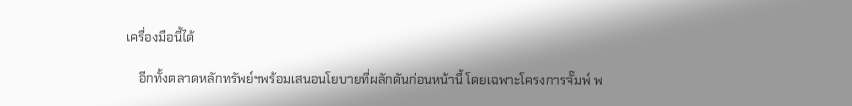เครื่องมือนี้ได้

    อีกทั้งตลาดหลักทรัพย์ฯพร้อมเสนอนโยบายที่ผลักดันก่อนหน้านี้ โดยเฉพาะโครงการจั๊มพ์ พ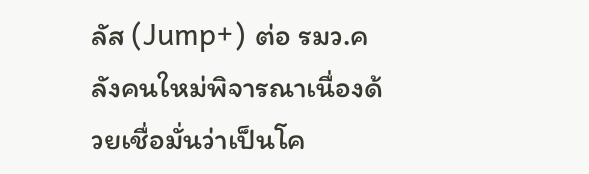ลัส (Jump+) ต่อ รมว.คลังคนใหม่พิจารณาเนื่องด้วยเชื่อมั่นว่าเป็นโค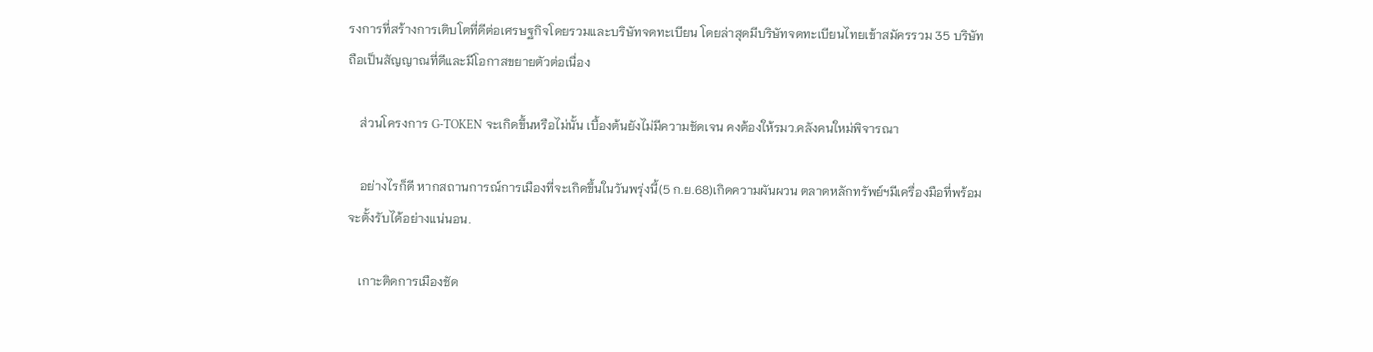รงการที่สร้างการเติบโตที่ดีต่อเศรษฐกิจโดยรวมและบริษัทจดทะเบียน โดยล่าสุดมีบริษัทจดทะเบียนไทยเข้าสมัครรวม 35 บริษัท ถือเป็นสัญญาณที่ดีและมีโอกาสขยายตัวต่อเนื่อง

    ส่วนโครงการ G-TOKEN จะเกิดขึ้นหรือไม่นั้น เบื้องต้นยังไม่มีความชัดเจน คงต้องให้รมว.คลังคนใหม่พิจารณา

    อย่างไรก็ดี หากสถานการณ์การเมืองที่จะเกิดขึ้นในวันพรุ่งนี้(5 ก.ย.68)เกิดความผันผวน ตลาดหลักทรัพย์ฯมีเครื่องมือที่พร้อมจะตั้งรับได้อย่างแน่นอน.

    เกาะติดการเมืองชัด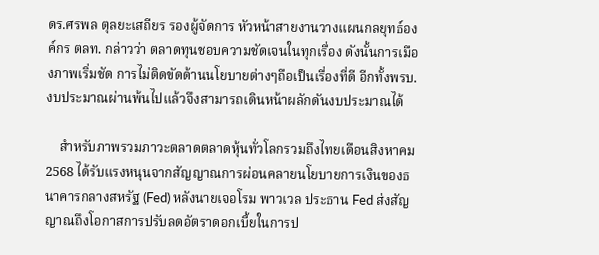ดร.ศรพล ตุลยะเสถียร รองผู้จัดการ หัวหน้าสายงานวางแผนกลยุทธ์องค์กร ตลท. กล่าวว่า ตลาดทุนชอบความชัดเจนในทุกเรื่อง ดังนั้นการเมืองภาพเริ่มชัด การไม่ติดขัดด้านนโยบายต่างๆถือเป็นเรื่องที่ดี อีกทั้งพรบ.งบประมาณผ่านพ้นไปแล้วจึงสามารถเดินหน้าผลักดันงบประมาณได้

    สำหรับภาพรวมภาวะตลาดตลาดหุ้นทั่วโลกรวมถึงไทยเดือนสิงหาคม 2568 ได้รับแรงหนุนจากสัญญาณการผ่อนคลายนโยบายการเงินของธนาคารกลางสหรัฐ (Fed) หลังนายเจอโรม พาวเวล ประธาน Fed ส่งสัญญาณถึงโอกาสการปรับลดอัตราดอกเบี้ยในการป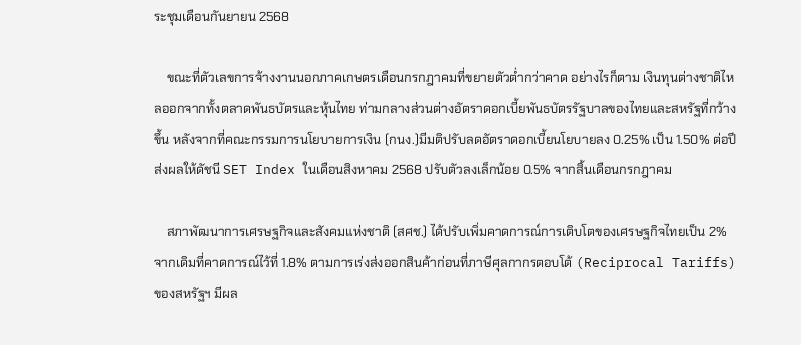ระชุมเดือนกันยายน 2568

    ขณะที่ตัวเลขการจ้างงานนอกภาคเกษตรเดือนกรกฎาคมที่ขยายตัวต่ำกว่าคาด อย่างไรก็ตาม เงินทุนต่างชาติไหลออกจากทั้งตลาดพันธบัตรและหุ้นไทย ท่ามกลางส่วนต่างอัตราดอกเบี้ยพันธบัตรรัฐบาลของไทยและสหรัฐที่กว้างขึ้น หลังจากที่คณะกรรมการนโยบายการเงิน (กนง.)มีมติปรับลดอัตราดอกเบี้ยนโยบายลง 0.25% เป็น 1.50% ต่อปี ส่งผลให้ดัชนี SET Index ในเดือนสิงหาคม 2568 ปรับตัวลงเล็กน้อย 0.5% จากสิ้นเดือนกรกฎาคม

    สภาพัฒนาการเศรษฐกิจและสังคมแห่งชาติ (สศช.) ได้ปรับเพิ่มคาดการณ์การเติบโตของเศรษฐกิจไทยเป็น 2% จากเดิมที่คาดการณ์ไว้ที่ 1.8% ตามการเร่งส่งออกสินค้าก่อนที่ภาษีศุลกากรตอบโต้ (Reciprocal Tariffs) ของสหรัฐฯ มีผล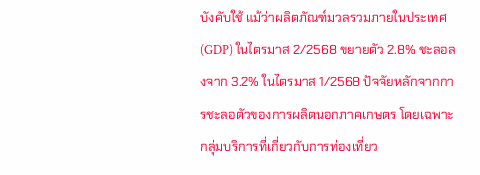บังคับใช้ แม้ว่าผลิตภัณฑ์มวลรวมภายในประเทศ (GDP) ในไตรมาส 2/2568 ขยายตัว 2.8% ชะลอลงจาก 3.2% ในไตรมาส 1/2568 ปัจจัยหลักจากการชะลอตัวของการผลิตนอกภาคเกษตร โดยเฉพาะกลุ่มบริการที่เกี่ยวกับการท่องเที่ยว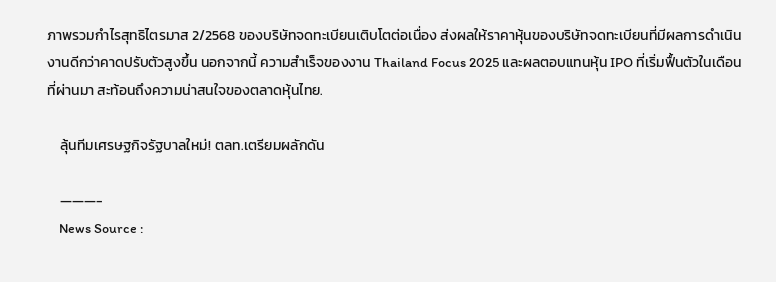ภาพรวมกำไรสุทธิไตรมาส 2/2568 ของบริษัทจดทะเบียนเติบโตต่อเนื่อง ส่งผลให้ราคาหุ้นของบริษัทจดทะเบียนที่มีผลการดำเนินงานดีกว่าคาดปรับตัวสูงขึ้น นอกจากนี้ ความสำเร็จของงาน Thailand Focus 2025 และผลตอบแทนหุ้น IPO ที่เริ่มฟื้นตัวในเดือนที่ผ่านมา สะท้อนถึงความน่าสนใจของตลาดหุ้นไทย.

    ลุ้นทีมเศรษฐกิจรัฐบาลใหม่! ตลท.เตรียมผลักดัน

    ———-
    News Source :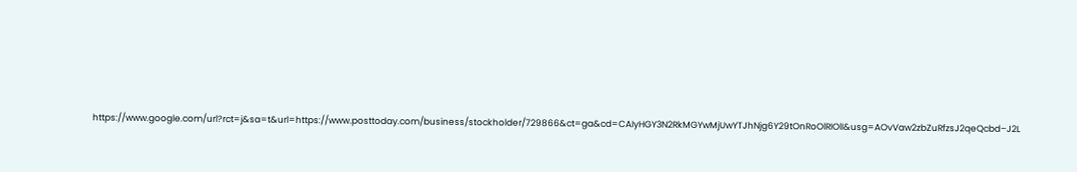https://www.google.com/url?rct=j&sa=t&url=https://www.posttoday.com/business/stockholder/729866&ct=ga&cd=CAIyHGY3N2RkMGYwMjUwYTJhNjg6Y29tOnRoOlRIOlI&usg=AOvVaw2zbZuRfzsJ2qeQcbd–J2L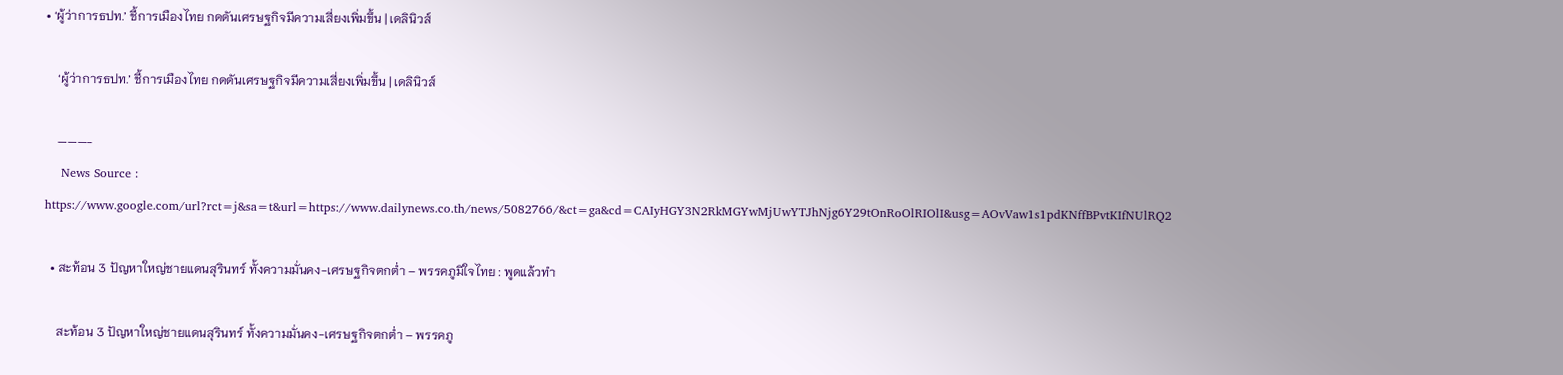• ‘ผู้ว่าการธปท.’ ชี้การเมืองไทย กดดันเศรษฐกิจมีความเสี่ยงเพิ่มขึ้น | เดลินิวส์

    ‘ผู้ว่าการธปท.’ ชี้การเมืองไทย กดดันเศรษฐกิจมีความเสี่ยงเพิ่มขึ้น | เดลินิวส์

    ———-
    News Source : https://www.google.com/url?rct=j&sa=t&url=https://www.dailynews.co.th/news/5082766/&ct=ga&cd=CAIyHGY3N2RkMGYwMjUwYTJhNjg6Y29tOnRoOlRIOlI&usg=AOvVaw1s1pdKNffBPvtKIfNUlRQ2

  • สะท้อน 3 ปัญหาใหญ่ชายแดนสุรินทร์ ทั้งความมั่นคง-เศรษฐกิจตกต่ำ – พรรคภูมิใจไทย : พูดแล้วทำ

    สะท้อน 3 ปัญหาใหญ่ชายแดนสุรินทร์ ทั้งความมั่นคง-เศรษฐกิจตกต่ำ – พรรคภู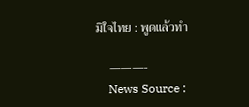มิใจไทย : พูดแล้วทำ

    ———-
    News Source :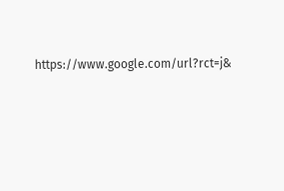https://www.google.com/url?rct=j&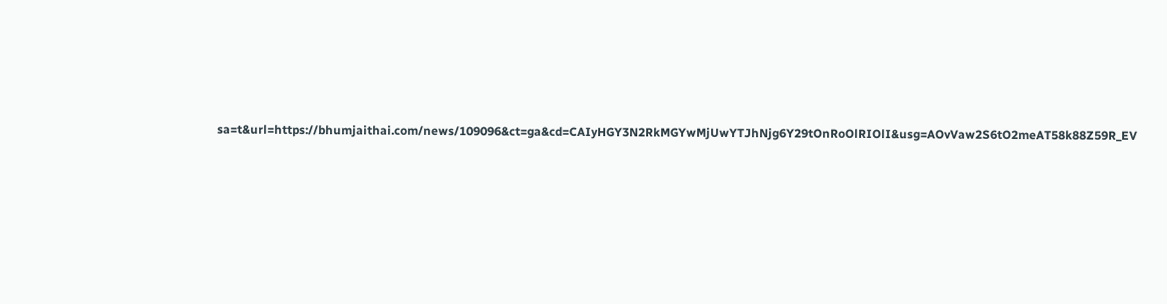sa=t&url=https://bhumjaithai.com/news/109096&ct=ga&cd=CAIyHGY3N2RkMGYwMjUwYTJhNjg6Y29tOnRoOlRIOlI&usg=AOvVaw2S6tO2meAT58k88Z59R_EV